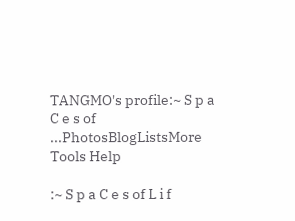TANGMO's profile:~ S p a C e s of ...PhotosBlogListsMore Tools Help

:~ S p a C e s of L i f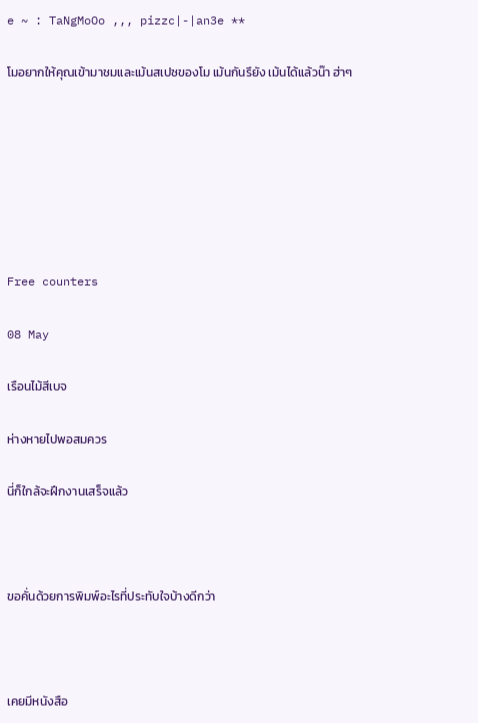e ~ : TaNgMoOo ,,, pizzc|-|an3e **

โมอยากให้คุณเข้ามาชมและเม้นสเปซของโม เม้นกันรึยัง เม้นได้แล้วน๊า ฮ่าๆ







Free counters

08 May

เรือนไม้สีเบจ

ห่างหายไปพอสมควร

นี่ก็ใกล้จะฝึกงานเสร็จแล้ว



ขอคั่นด้วยการพิมพ์อะไรที่ประทับใจบ้างดีกว่า



เคยมีหนังสือ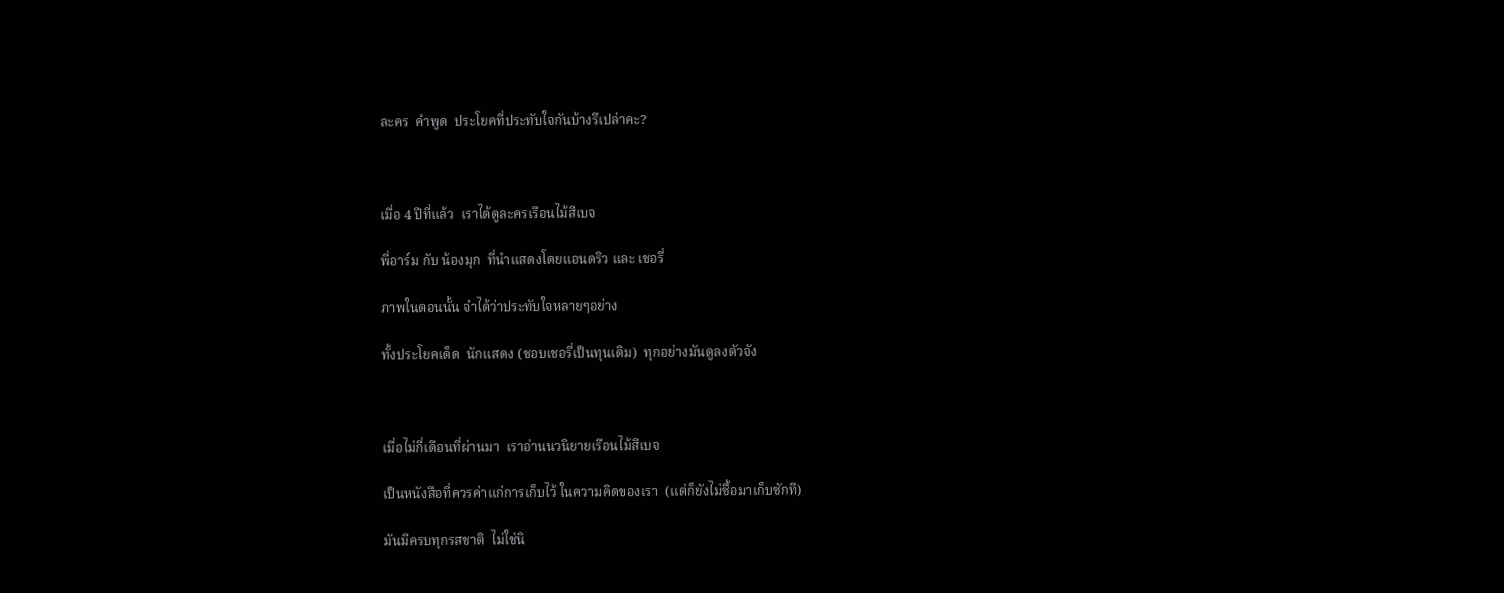ละคร  คำพูด  ประโยคที่ประทับใจกันบ้างรึเปล่าคะ?



เมื่อ 4 ปีที่แล้ว  เราได้ดูละครเรือนไม้สีเบจ

พี่อาร์ม กับ น้องมุก  ที่นำแสดงโดยแอนดริว และ เชอรี่

ภาพในตอนนั้น จำได้ว่าประทับใจหลายๆอย่าง

ทั้งประโยคเด็ด  นักแสดง (ชอบเชอรี่เป็นทุนเดิม)  ทุกอย่างมันดูลงตัวจัง



เมื่อไม่กี่เดือนที่ผ่านมา  เราอ่านนวนิยายเรือนไม้สีเบจ

เป็นหนังสือที่ควรค่าแก่การเก็บไว้ ในความคิดของเรา  (แต่ก็ยังไม่ซื้อมาเก็บซักที)

มันมีครบทุกรสชาติ  ไม่ใช่นิ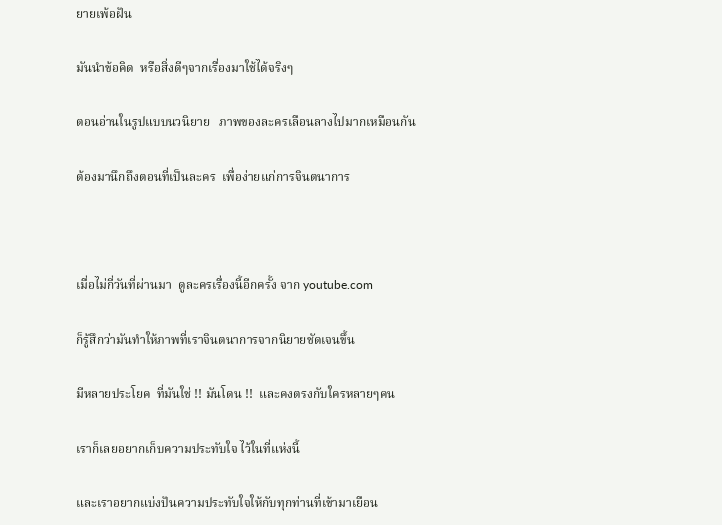ยายเพ้อฝัน

มันนำข้อคิด  หรือสิ่งดีๆจากเรื่องมาใช้ได้จริงๆ

ตอนอ่านในรูปแบบนวนิยาย   ภาพของละครเลือนลางไปมากเหมือนกัน

ต้องมานึกถึงตอนที่เป็นละคร  เพื่อง่ายแก่การจินตนาการ



เมื่อไม่กี่วันที่ผ่านมา  ดูละครเรื่องนี้อีกครั้ง จาก youtube.com

ก็รู้สึกว่ามันทำให้ภาพที่เราจินตนาการจากนิยายชัดเจนขึ้น

มีหลายประโยค  ที่มันใช่ !! มันโดน !!  และคงตรงกับใครหลายๆคน

เราก็เลยอยากเก็บความประทับใจ ไว้ในที่แห่งนี้

และเราอยากแบ่งปันความประทับใจให้กับทุกท่านที่เข้ามาเยือน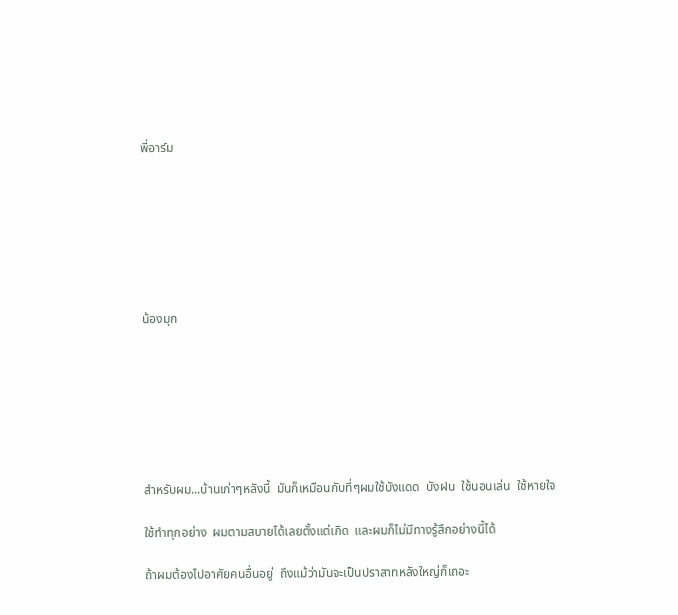พี่อาร์ม







น้องมุก







สำหรับผม...บ้านเก่าๆหลังนี้  มันก็เหมือนกับที่ๆผมใช้บังแดด  บังฝน  ใช้นอนเล่น  ใช้หายใจ

ใช้ทำทุกอย่าง  ผมตามสบายได้เลยตั้งแต่เกิด  และผมก็ไม่มีทางรู้สึกอย่างนี้ได้

ถ้าผมต้องไปอาศัยคนอื่นอยู่  ถึงแม้ว่ามันจะเป็นปราสาทหลังใหญ่ก็เถอะ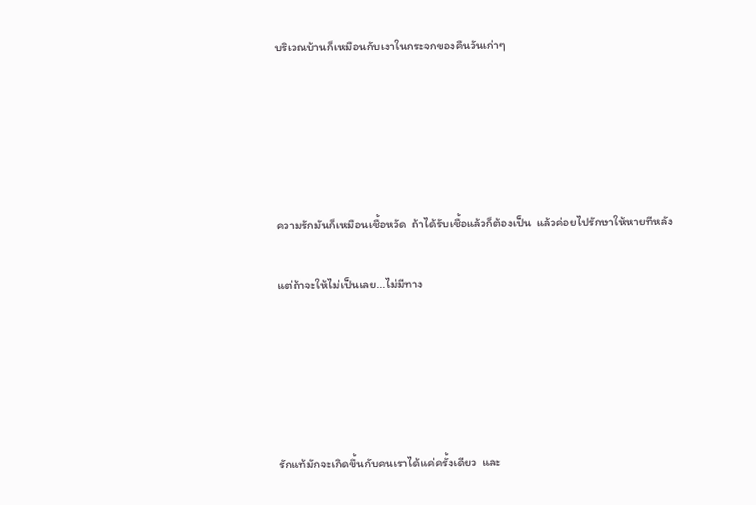บริเวณบ้านก็เหมือนกับเงาในกระจกของคืนวันเก่าๆ





ความรักมันก็เหมือนเชื้อหวัด  ถ้าได้รับเชื้อแล้วก็ต้องเป็น  แล้วค่อยไปรักษาให้หายทีหลัง

แต่ถ้าจะให้ไม่เป็นเลย...ไม่มีทาง





รักแท้มักจะเกิดขึ้นกับคนเราได้แค่ครั้งเดียว  และ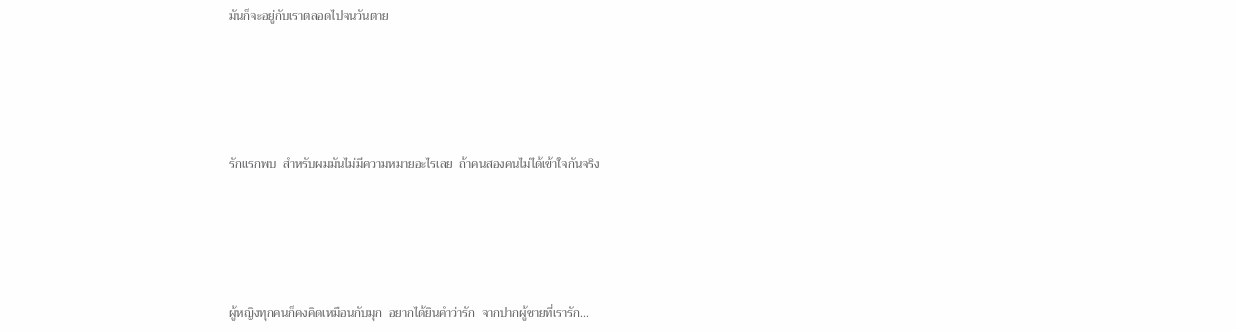มันก็จะอยู่กับเราตลอดไปจนวันตาย





รักแรกพบ  สำหรับผมมันไม่มีความหมายอะไรเลย  ถ้าคนสองคนไม่ได้เข้าใจกันจริง





ผู้หญิงทุกคนก็คงคิดเหมือนกับมุก  อยากได้ยินคำว่ารัก  จากปากผู้ชายที่เรารัก...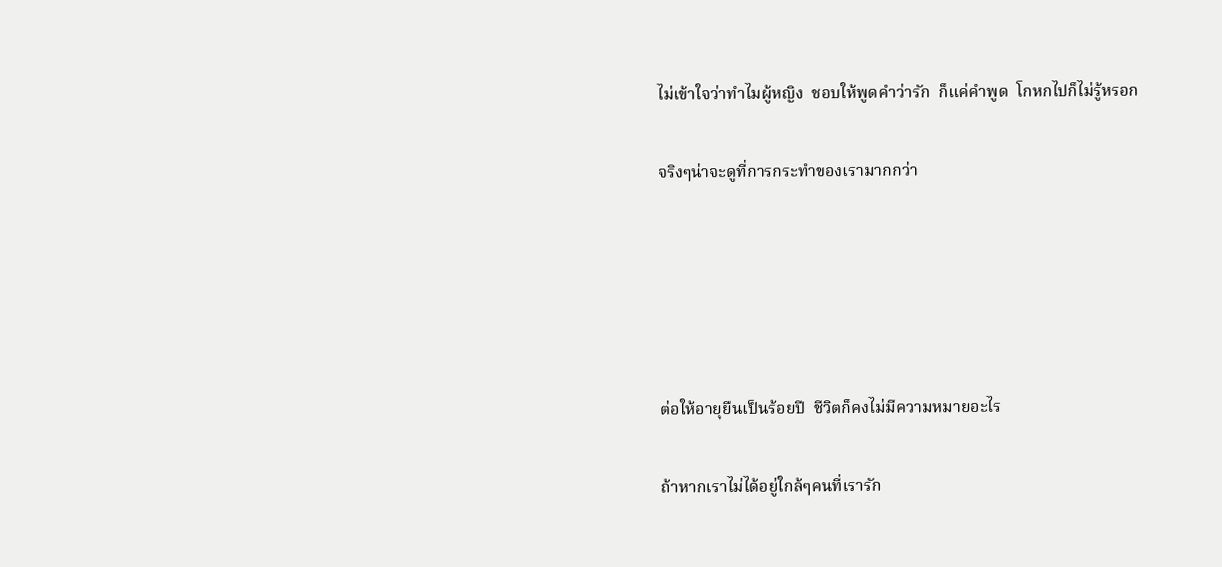ไม่เข้าใจว่าทำไมผู้หญิง  ชอบให้พูดคำว่ารัก  ก็แค่คำพูด  โกหกไปก็ไม่รู้หรอก

จริงๆน่าจะดูที่การกระทำของเรามากกว่า





ต่อให้อายุยืนเป็นร้อยปี  ชีวิตก็คงไม่มีความหมายอะไร

ถ้าหากเราไม่ได้อยู่ใกล้ๆคนที่เรารัก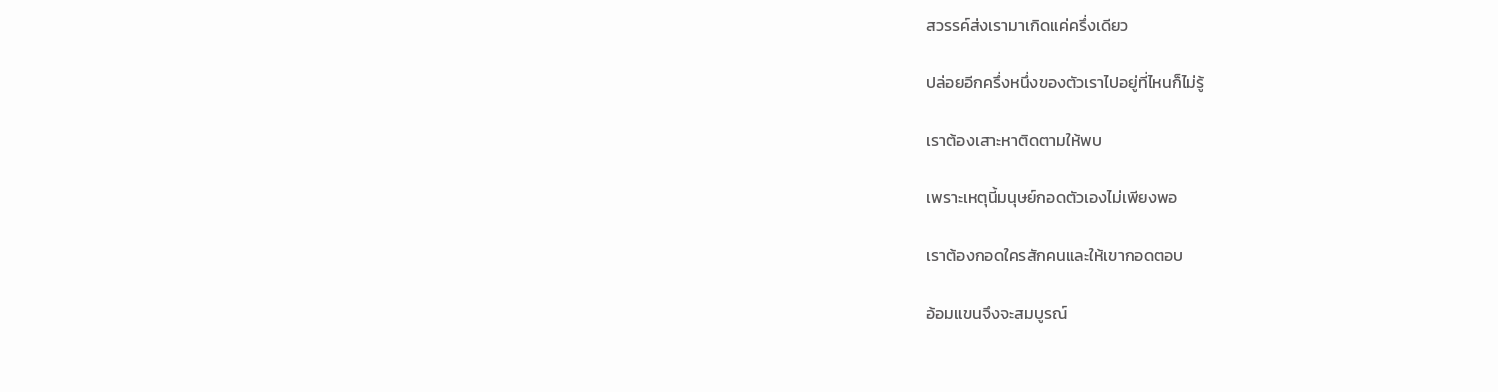สวรรค์ส่งเรามาเกิดแค่ครึ่งเดียว

ปล่อยอีกครึ่งหนึ่งของตัวเราไปอยู่ที่ไหนก็ไม่รู้

เราต้องเสาะหาติดตามให้พบ

เพราะเหตุนี้มนุษย์กอดตัวเองไม่เพียงพอ

เราต้องกอดใครสักคนและให้เขากอดตอบ

อ้อมแขนจึงจะสมบูรณ์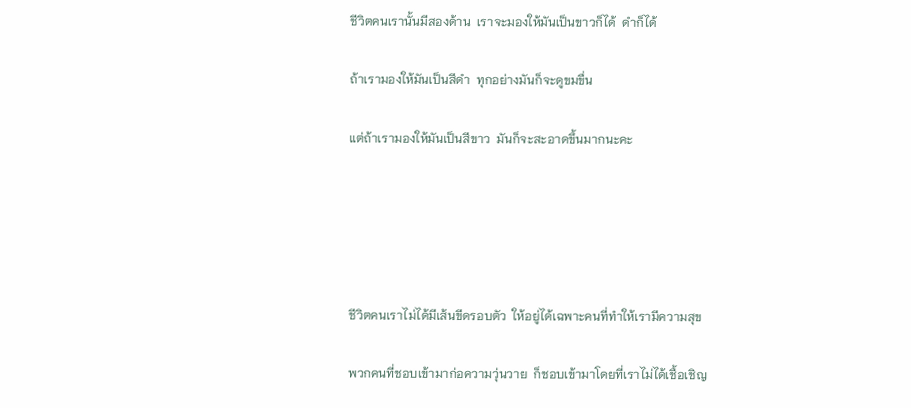ชีวิตคนเรานั้นมีสองด้าน  เราจะมองให้มันเป็นขาวก็ได้  ดำก็ได้

ถ้าเรามองให้มันเป็นสีดำ  ทุกอย่างมันก็จะดูขมขื่น

แต่ถ้าเรามองให้มันเป็นสีขาว  มันก็จะสะอาดขึ้นมากนะคะ





ชีวิตคนเราไม่ได้มีเส้นขีดรอบตัว  ให้อยู่ได้เฉพาะคนที่ทำให้เรามีความสุข

พวกคนที่ชอบเข้ามาก่อความวุ่นวาย  ก็ชอบเข้ามาโดยที่เราไม่ได้เชื้อเชิญ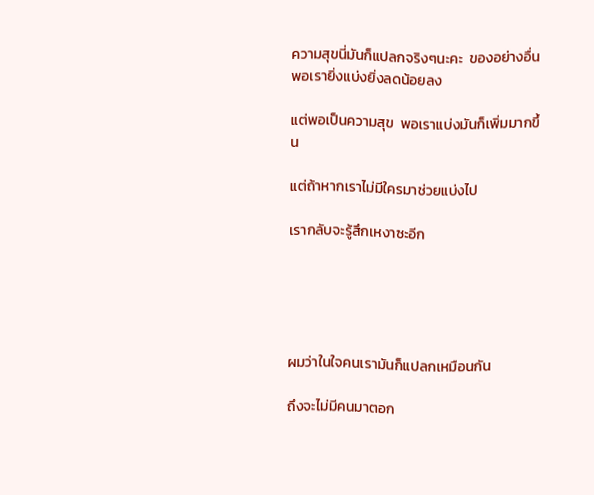ความสุขนี่มันก็แปลกจริงๆนะคะ  ของอย่างอื่นพอเรายิ่งแบ่งยิ่งลดน้อยลง

แต่พอเป็นความสุข  พอเราแบ่งมันก็เพิ่มมากขึ้น

แต่ถ้าหากเราไม่มีใครมาช่วยแบ่งไป

เรากลับจะรู้สึกเหงาซะอีก





ผมว่าในใจคนเรามันก็แปลกเหมือนกัน

ถึงจะไม่มีคนมาตอก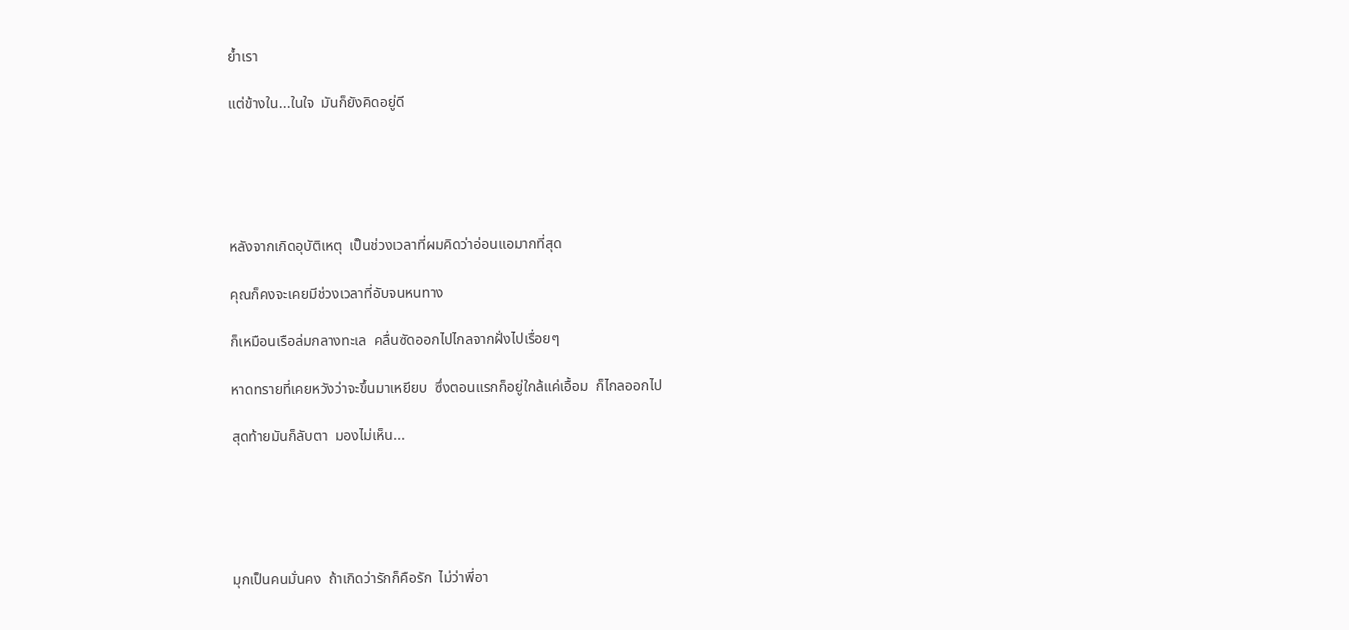ย้ำเรา

แต่ข้างใน...ในใจ  มันก็ยังคิดอยู่ดี





หลังจากเกิดอุบัติเหตุ  เป็นช่วงเวลาที่ผมคิดว่าอ่อนแอมากที่สุด

คุณก็คงจะเคยมีช่วงเวลาที่อับจนหนทาง

ก็เหมือนเรือล่มกลางทะเล  คลื่นซัดออกไปไกลจากฝั่งไปเรื่อยๆ

หาดทรายที่เคยหวังว่าจะขึ้นมาเหยียบ  ซึ่งตอนแรกก็อยู่ใกล้แค่เอื้อม  ก็ไกลออกไป

สุดท้ายมันก็ลับตา  มองไม่เห็น...





มุกเป็นคนมั่นคง  ถ้าเกิดว่ารักก็คือรัก  ไม่ว่าพี่อา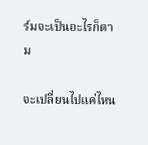ร์มจะเป็นอะไรก็ตาม

จะเปลี่ยนไปแค่ไหน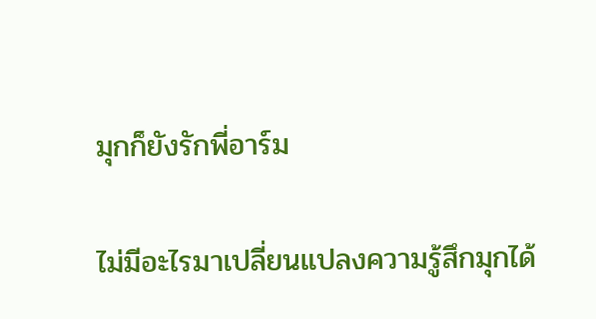มุกก็ยังรักพี่อาร์ม

ไม่มีอะไรมาเปลี่ยนแปลงความรู้สึกมุกได้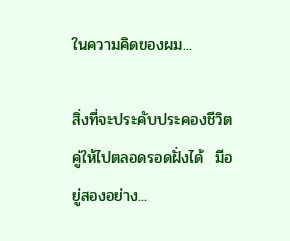ในความคิดของผม...

สิ่งที่จะประคับประคองชีวิตคู่ให้ไปตลอดรอดฝั่งได้  มีอยู่สองอย่าง...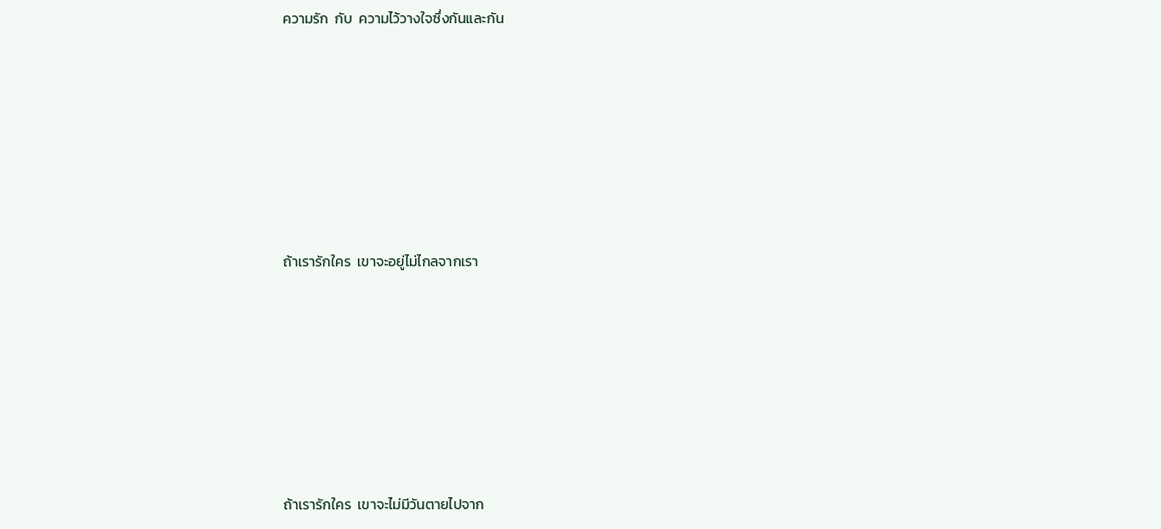ความรัก  กับ  ความไว้วางใจซึ่งกันและกัน







ถ้าเรารักใคร  เขาจะอยู่ไม่ไกลจากเรา







ถ้าเรารักใคร  เขาจะไม่มีวันตายไปจาก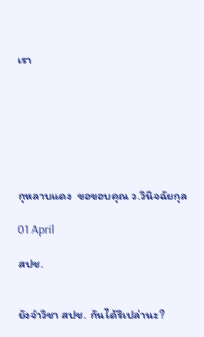เรา







กุหลาบแดง  ขอขอบคุณ ว.วินิจฉัยกุล

01 April

สปช.


ยังจำวิชา สปช. กันได้รึเปล่านะ?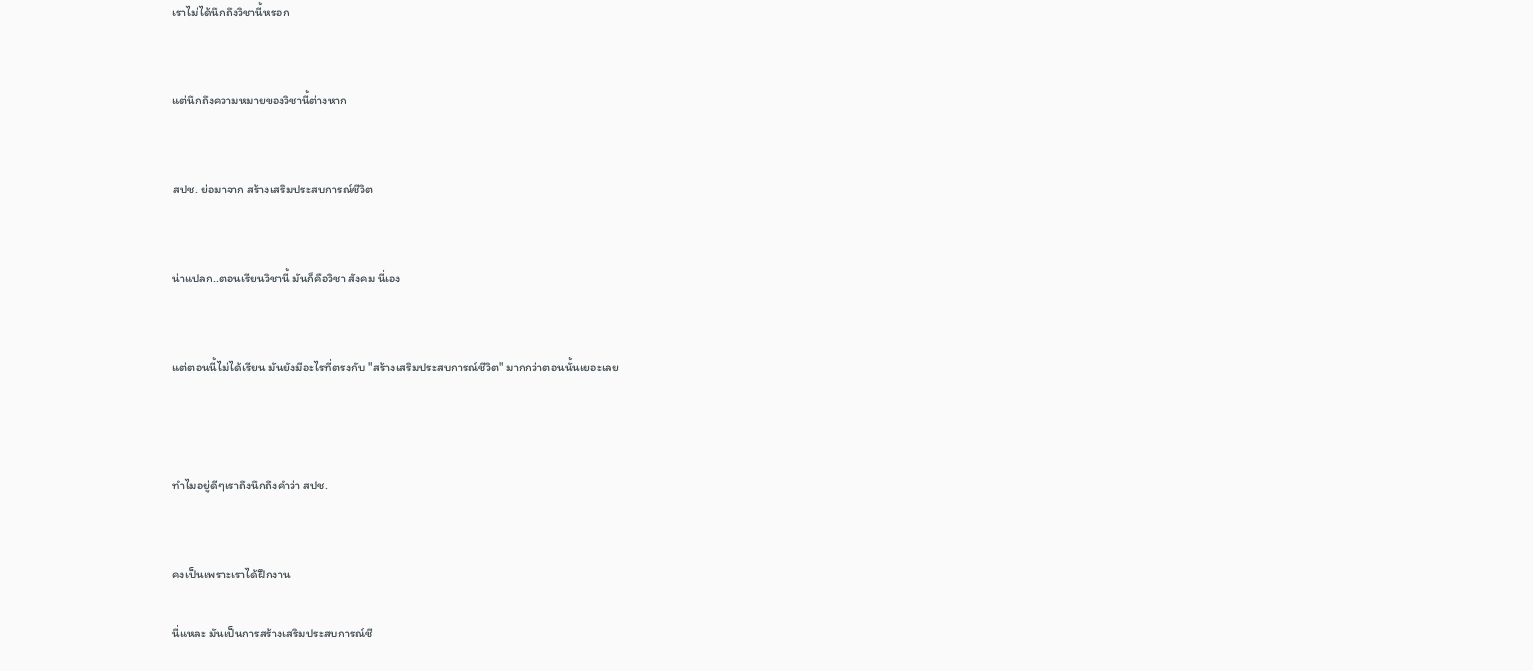เราไม่ได้นึกถึงวิชานี้หรอก


แต่นึกถึงความหมายของวิชานี้ต่างหาก


สปช. ย่อมาจาก สร้างเสริมประสบการณ์ชีวิต


น่าแปลก..ตอนเรียนวิชานี้ มันก็คือวิชา สังคม นี่เอง


แต่ตอนนี้ไม่ได้เรียน มันยังมีอะไรที่ตรงกับ "สร้างเสริมประสบการณ์ชีวิต" มากกว่าตอนนั้นเยอะเลย



ทำไมอยู่ดีๆเราถึงนึกถึงคำว่า สปช.


คงเป็นเพราะเราได้ฝึกงาน

นี่แหละ มันเป็นการสร้างเสริมประสบการณ์ชี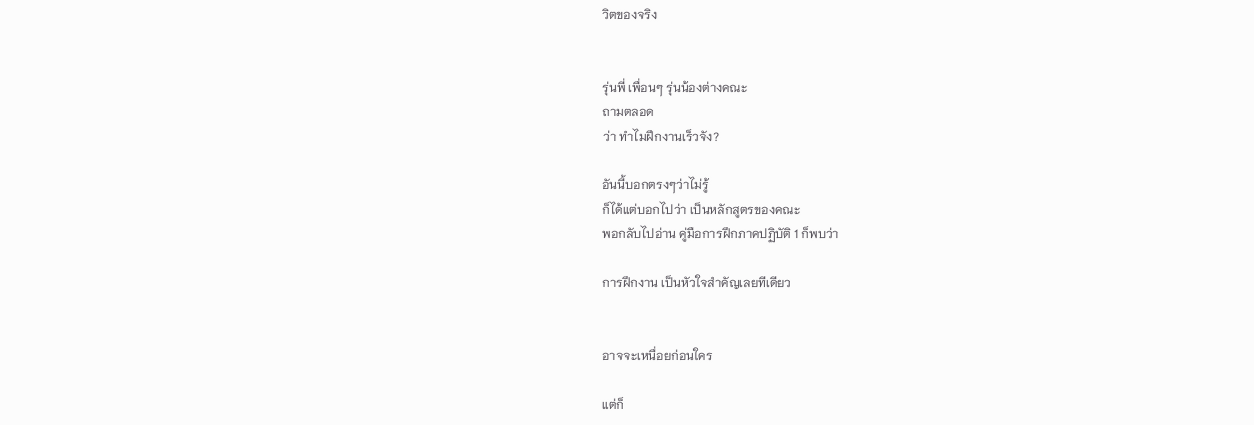วิตของจริง


รุ่นพี่ เพื่อนๆ รุ่นน้องต่างคณะ
ถามตลอด
ว่า ทำไมฝึกงานเร็วจัง?

อันนี้บอกตรงๆว่าไม่รู้
ก็ได้แต่บอกไปว่า เป็นหลักสูตรของคณะ
พอกลับไปอ่าน คู่มือการฝึกภาคปฏิบัติ 1 ก็พบว่า

การฝึกงาน เป็นหัวใจสำคัญเลยทีเดียว


อาจจะเหนื่อยก่อนใคร

แต่ก็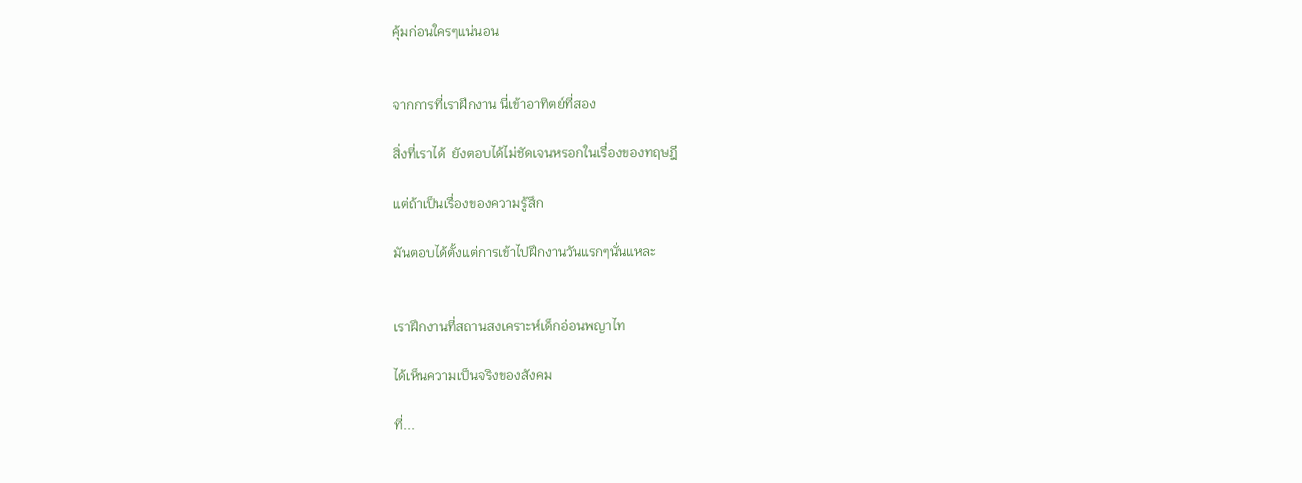คุ้มก่อนใครๆแน่นอน


จากการที่เราฝึกงาน นี่เข้าอาทิตย์ที่สอง

สิ่งที่เราได้  ยังตอบได้ไม่ชัดเจนหรอกในเรื่องของทฤษฎี

แต่ถ้าเป็นเรื่องของความรู้สึก

มันตอบได้ตั้งแต่การเข้าไปฝึกงานวันแรกๆนั่นแหละ


เราฝึกงานที่สถานสงเคราะห์เด็กอ่อนพญาไท

ได้เห็นความเป็นจริงของสังคม

ที่...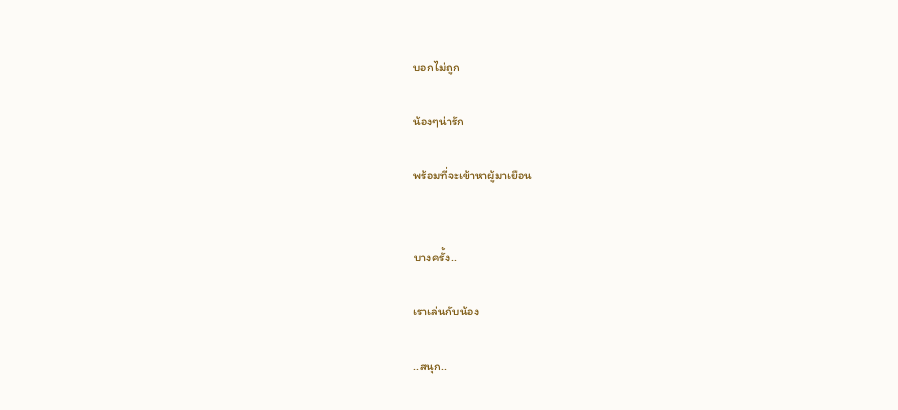บอกไม่ถูก

น้องๆน่ารัก

พร้อมที่จะเข้าหาผู้มาเยือน


บางครั้ง..

เราเล่นกับน้อง

..สนุก..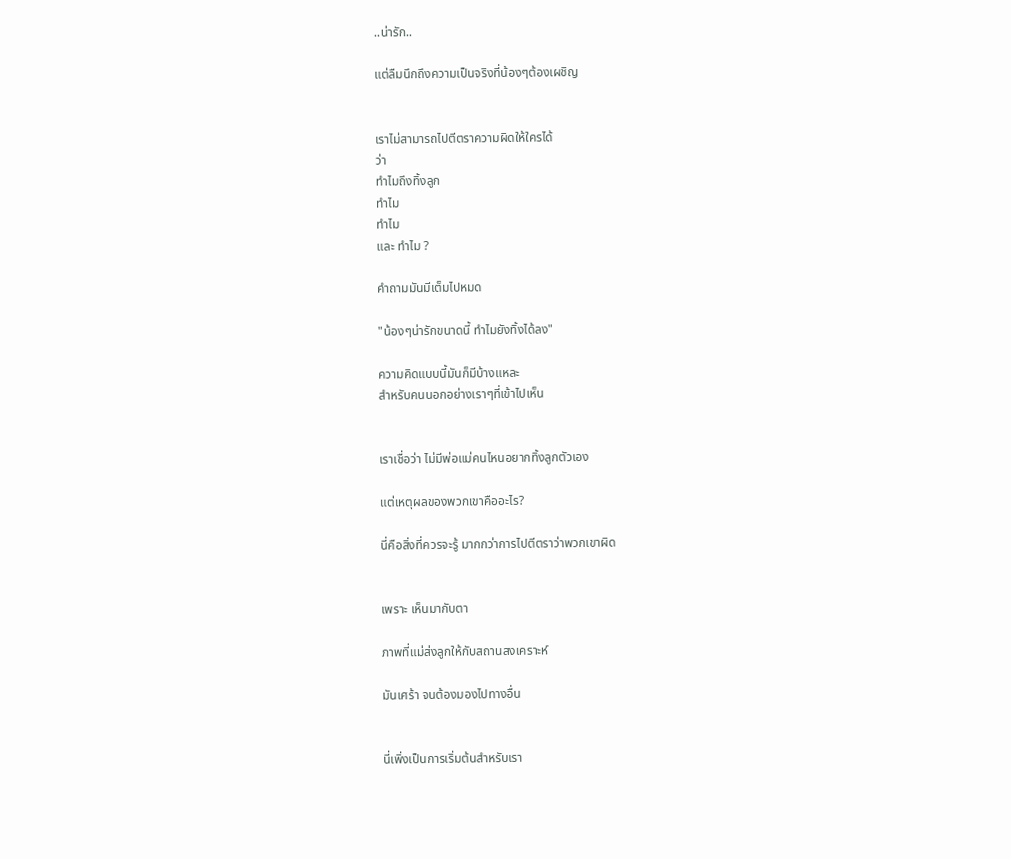..น่ารัก..

แต่ลืมนึกถึงความเป็นจริงที่น้องๆต้องเผชิญ


เราไม่สามารถไปตีตราความผิดให้ใครได้
ว่า
ทำไมถึงทิ้งลูก
ทำไม
ทำไม
และ ทำไม ?

คำถามมันมีเต็มไปหมด

"น้องๆน่ารักขนาดนี้ ทำไมยังทิ้งได้ลง"

ความคิดแบบนี้มันก็มีบ้างแหละ
สำหรับคนนอกอย่างเราๆที่เข้าไปเห็น


เราเชื่อว่า ไม่มีพ่อแม่คนไหนอยากทิ้งลูกตัวเอง

แต่เหตุผลของพวกเขาคืออะไร?

นี่คือสิ่งที่ควรจะรู้ มากกว่าการไปตีตราว่าพวกเขาผิด


เพราะ เห็นมากับตา

ภาพที่แม่ส่งลูกให้กับสถานสงเคราะห์

มันเศร้า จนต้องมองไปทางอื่น


นี่เพิ่งเป็นการเริ่มต้นสำหรับเรา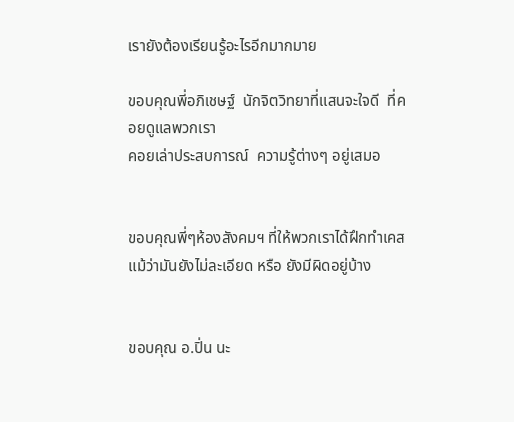เรายังต้องเรียนรู้อะไรอีกมากมาย

ขอบคุณพี่อภิเชษฐ์  นักจิตวิทยาที่แสนจะใจดี  ที่คอยดูแลพวกเรา
คอยเล่าประสบการณ์  ความรู้ต่างๆ อยู่เสมอ


ขอบคุณพี่ๆห้องสังคมฯ ที่ให้พวกเราได้ฝึกทำเคส
แม้ว่ามันยังไม่ละเอียด หรือ ยังมีผิดอยู่บ้าง


ขอบคุณ อ.ปิ่น นะ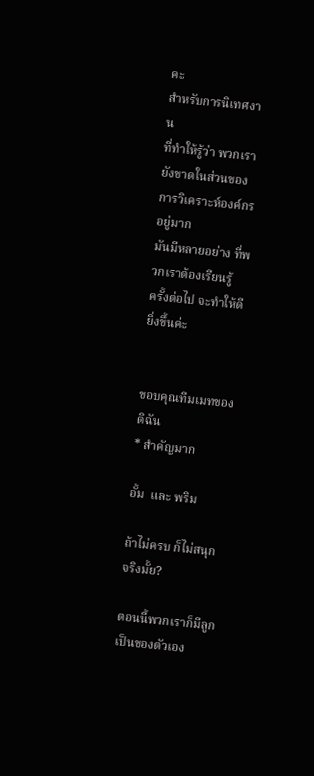คะ
สำหรับการนิเทศงาน
ที่ทำให้รู้ว่า พวกเรายังขาดในส่วนของการวิเคราะห์องค์กรอยู่มาก
มันมีหลายอย่าง ที่พวกเราต้องเรียนรู้
ครั้งต่อไป จะทำให้ดียิ่งขึ้นค่ะ


ขอบคุณทีมเมทของดิฉัน
* สำคัญมาก

อั้ม  และ พริม

ถ้าไม่ครบ ก็ไม่สนุก  จริงมั้ย?

ตอนนี้พวกเราก็มีลูกเป็นของตัวเอง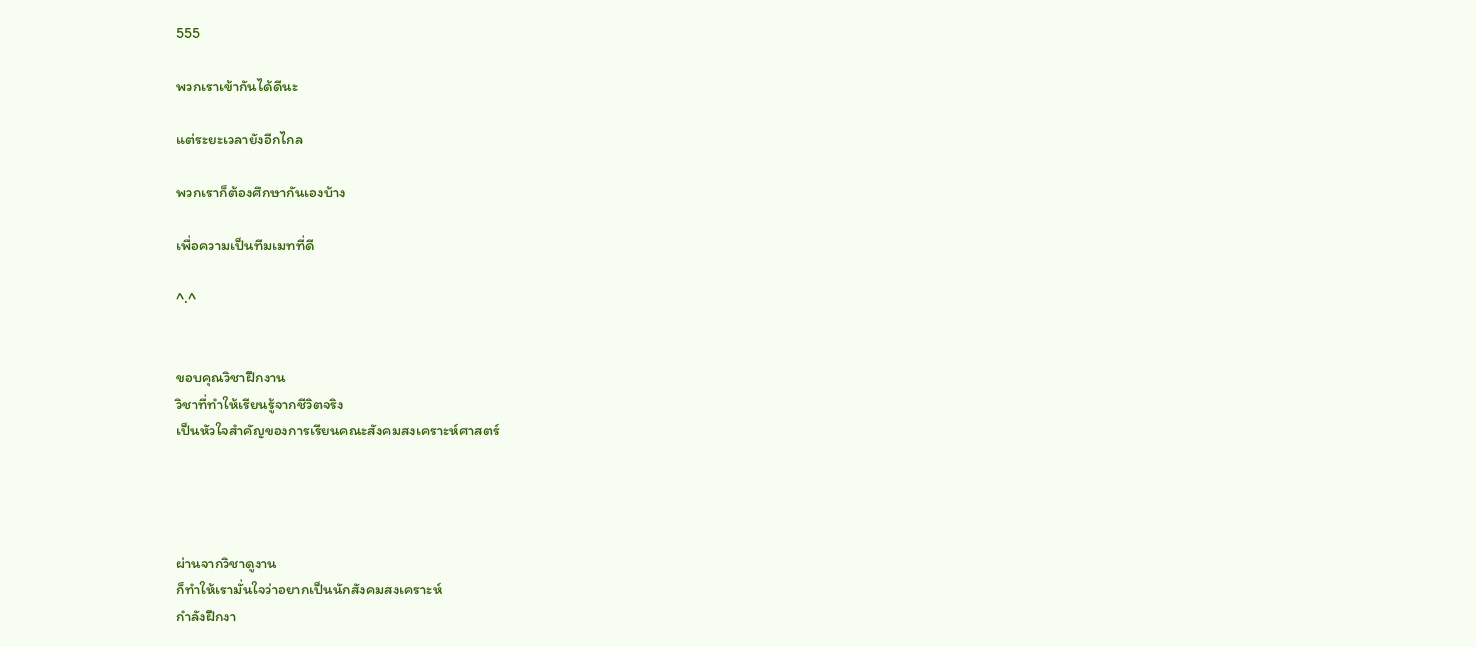555

พวกเราเข้ากันได้ดีนะ

แต่ระยะเวลายังอีกไกล

พวกเราก็ต้องศึกษากันเองบ้าง

เพื่อความเป็นทีมเมทที่ดี

^.^


ขอบคุณวิชาฝึกงาน
วิชาที่ทำให้เรียนรู้จากชีวิตจริง
เป็นหัวใจสำคัญของการเรียนคณะสังคมสงเคราะห์ศาสตร์




ผ่านจากวิชาดูงาน
ก็ทำให้เรามั่นใจว่าอยากเป็นนักสังคมสงเคราะห์
กำลังฝึกงา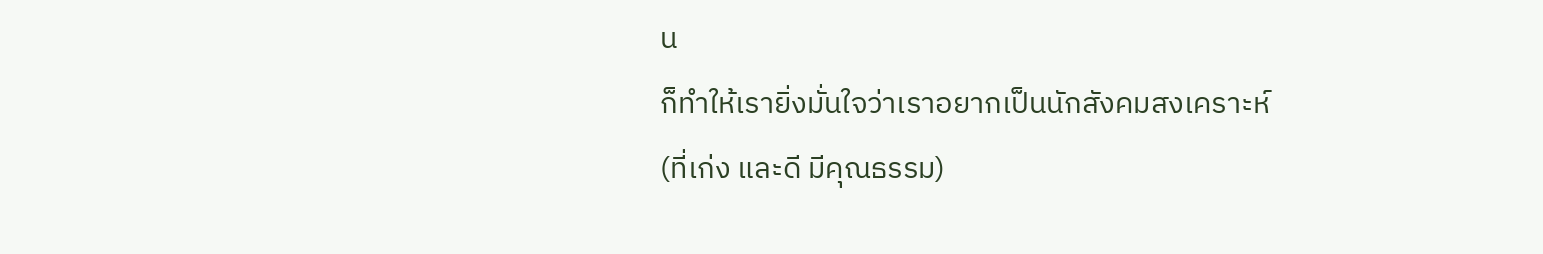น
ก็ทำให้เรายิ่งมั่นใจว่าเราอยากเป็นนักสังคมสงเคราะห์
(ที่เก่ง และดี มีคุณธรรม)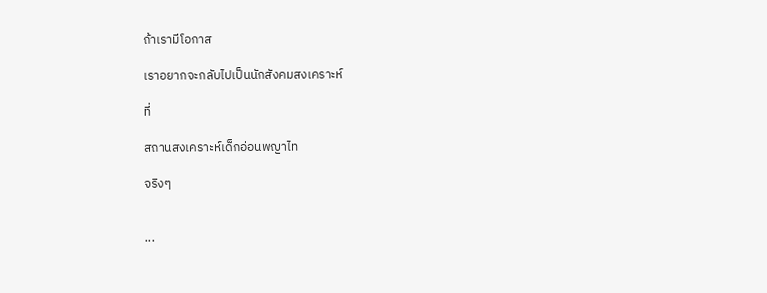ถ้าเรามีโอกาส

เราอยากจะกลับไปเป็นนักสังคมสงเคราะห์

ที่

สถานสงเคราะห์เด็กอ่อนพญาไท

จริงๆ


...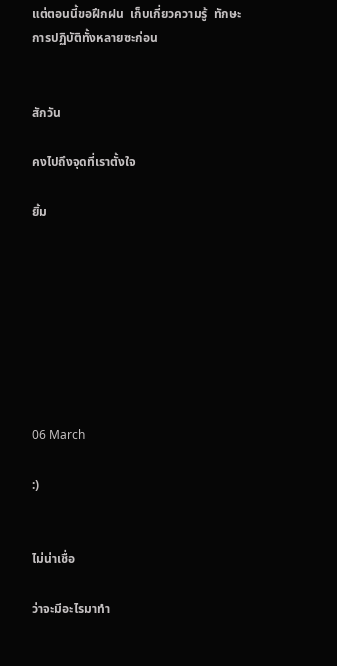แต่ตอนนี้ขอฝึกฝน  เก็บเกี่ยวความรู้  ทักษะ
การปฏิบัติทั้งหลายซะก่อน


สักวัน

คงไปถึงจุดที่เราตั้งใจ

ยิ้ม








06 March

:)


ไม่น่าเชื่อ

ว่าจะมีอะไรมาทำ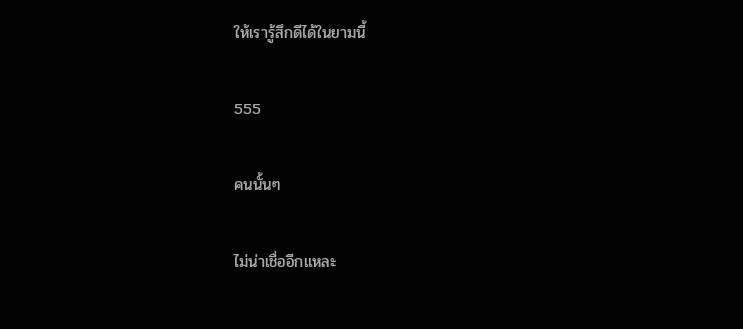ให้เรารู้สึกดีได้ในยามนี้

555

คนนั้นๆ

ไม่น่าเชื่ออีกแหละ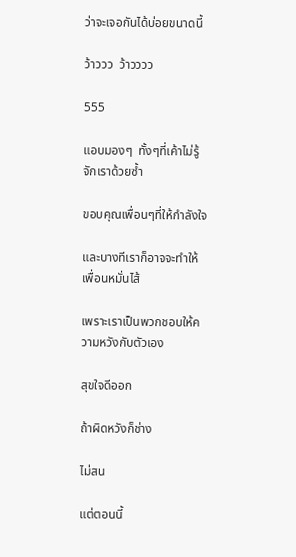ว่าจะเจอกันได้บ่อยขนาดนี้

ว้าววว  ว้าวววว

555

แอบมองๆ  ทั้งๆที่เค้าไม่รู้จักเราด้วยซ้ำ

ขอบคุณเพื่อนๆที่ให้กำลังใจ

และบางทีเราก็อาจจะทำให้เพื่อนหมั่นไส้

เพราะเราเป็นพวกชอบให้ความหวังกับตัวเอง

สุขใจดีออก

ถ้าผิดหวังก็ช่าง

ไม่สน

แต่ตอนนี้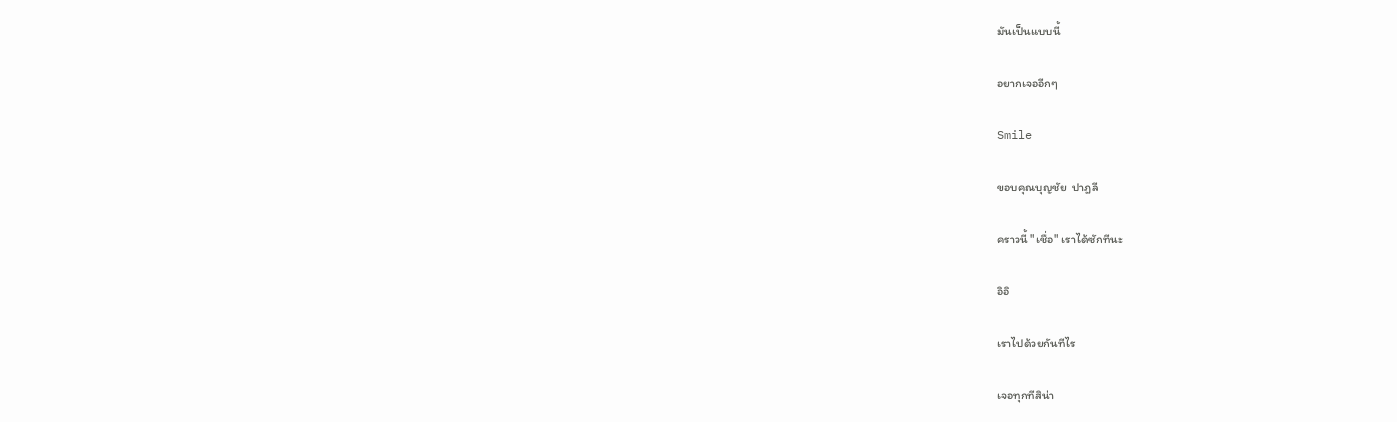มันเป็นแบบนี้

อยากเจออีกๆ

Smile

ขอบคุณบุญชัย  ปาฎลี

คราวนี้ "เชื่อ" เราได้ซักทีนะ

อิอิ

เราไปด้วยกันทีไร

เจอทุกทีสิน่า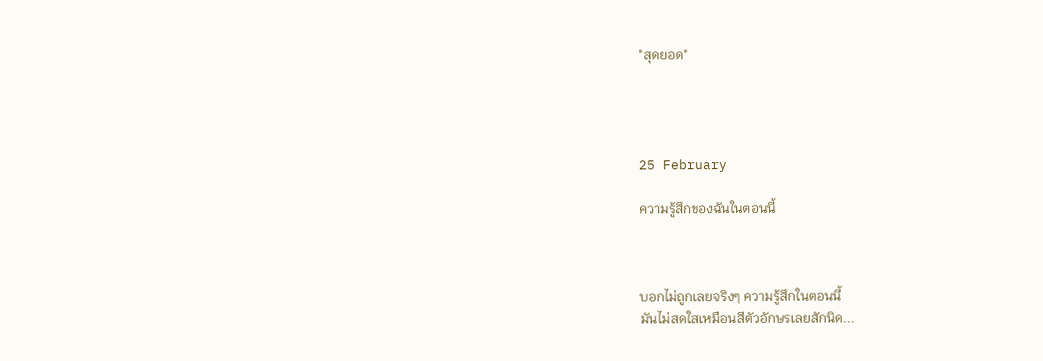"สุดยอด"




25 February

ความรู้สึกของฉันในตอนนี้



บอกไม่ถูกเลยจริงๆ ความรู้สึกในตอนนี้
มันไม่สดใสเหมือนสีตัวอักษรเลยสักนิด...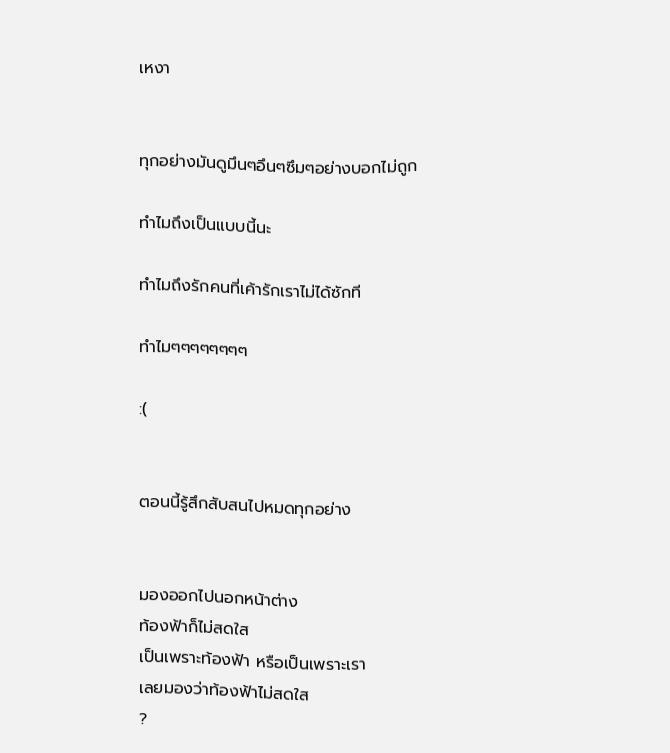เหงา


ทุกอย่างมันดูมึนๆอึนๆซึมๆอย่างบอกไม่ถูก

ทำไมถึงเป็นแบบนี้นะ

ทำไมถึงรักคนที่เค้ารักเราไม่ได้ซักที

ทำไมๆๆๆๆๆๆๆๆ

:(


ตอนนี้รู้สึกสับสนไปหมดทุกอย่าง


มองออกไปนอกหน้าต่าง
ท้องฟ้าก็ไม่สดใส
เป็นเพราะท้องฟ้า หรือเป็นเพราะเรา
เลยมองว่าท้องฟ้าไม่สดใส
?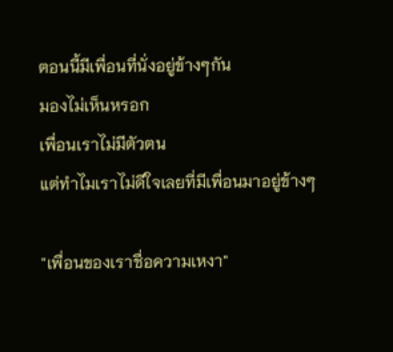ตอนนี้มีเพื่อนที่นั่งอยู่ข้างๆกัน
มองไม่เห็นหรอก
เพื่อนเราไม่มีตัวตน
แต่ทำไมเราไม่ดีใจเลยที่มีเพื่อนมาอยู่ข้างๆ

"เพื่อนของเราชื่อความเหงา"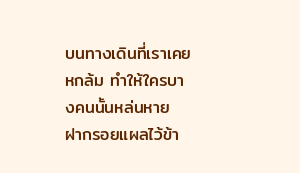บนทางเดินที่เราเคยหกล้ม ทำให้ใครบางคนนั้นหล่นหาย
ฝากรอยแผลไว้ข้า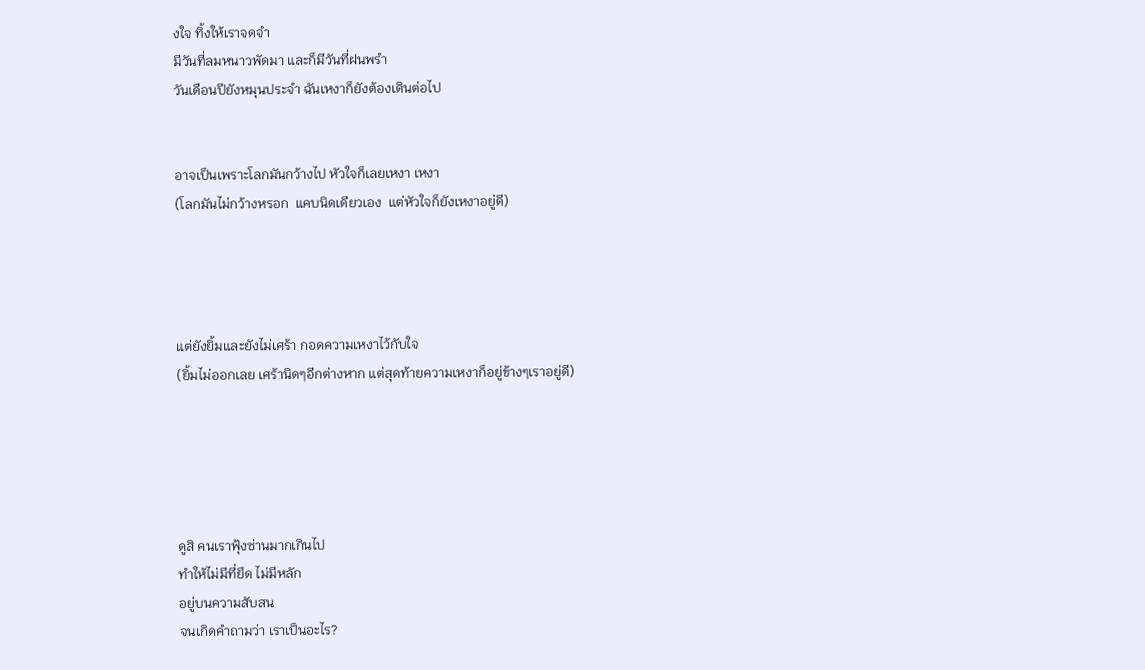งใจ ทิ้งให้เราจดจำ
มีวันที่ลมหนาวพัดมา และก็มีวันที่ฝนพรำ
วันเดือนปียังหมุนประจำ ฉันเหงาก็ยังต้องเดินต่อไป


อาจเป็นเพราะโลกมันกว้างไป หัวใจก็เลยเหงา เหงา
(โลกมันไม่กว้างหรอก  แคบนิดเดียวเอง  แต่หัวใจก็ยังเหงาอยู่ดี)




แต่ยังยิ้มและยังไม่เศร้า กอดความเหงาไว้กับใจ
(ยิ้มไม่ออกเลย เศร้านิดๆอีกต่างหาก แต่สุดท้ายความเหงาก็อยู่ข้างๆเราอยู่ดี)





ดูสิ คนเราฟุ้งซ่านมากเกินไป
ทำให้ไม่มีที่ยึด ไม่มีหลัก
อยู่บนความสับสน
จนเกิดคำถามว่า เราเป็นอะไร?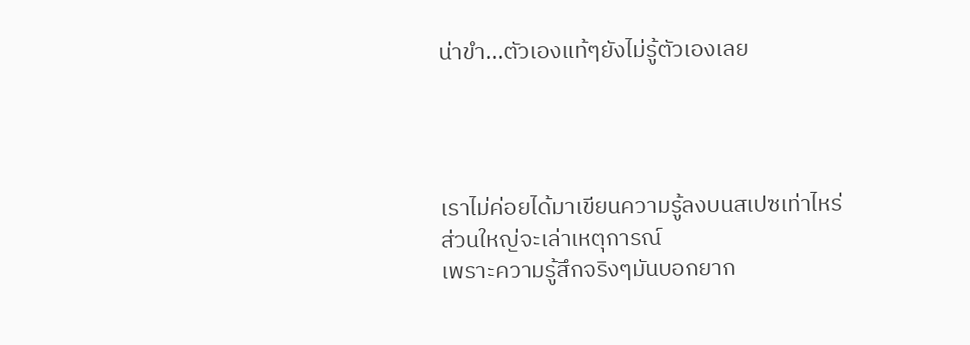น่าขำ...ตัวเองแท้ๆยังไม่รู้ตัวเองเลย




เราไม่ค่อยได้มาเขียนความรู้ลงบนสเปซเท่าไหร่
ส่วนใหญ่จะเล่าเหตุการณ์
เพราะความรู้สึกจริงๆมันบอกยาก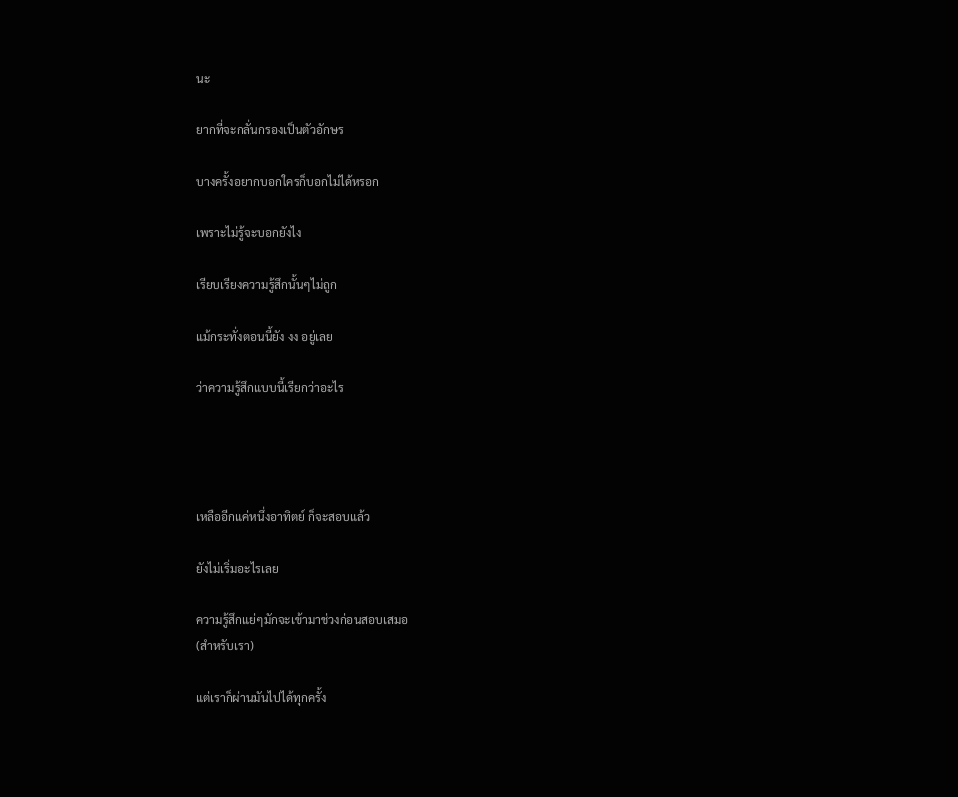นะ

ยากที่จะกลั่นกรองเป็นตัวอักษร

บางครั้งอยากบอกใครก็บอกไม่ได้หรอก

เพราะไม่รู้จะบอกยังไง

เรียบเรียงความรู้สึกนั้นๆไม่ถูก

แม้กระทั่งตอนนี้ยัง งง อยู่เลย

ว่าความรู้สึกแบบนี้เรียกว่าอะไร




เหลืออีกแค่หนึ่งอาทิตย์ ก็จะสอบแล้ว

ยังไม่เริ่มอะไรเลย

ความรู้สึกแย่ๆมักจะเข้ามาช่วงก่อนสอบเสมอ
(สำหรับเรา)

แต่เราก็ผ่านมันไปได้ทุกครั้ง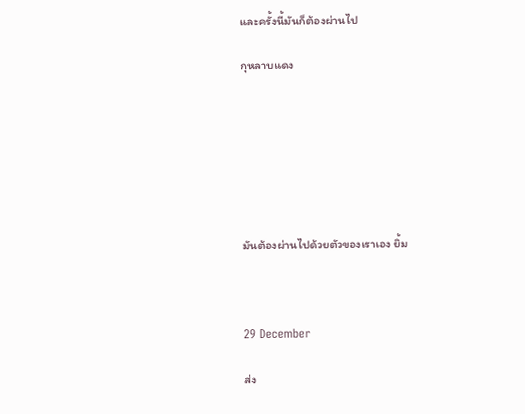และครั้งนี้มันก็ต้องผ่านไป

กุหลาบแดง







มันต้องผ่านไปด้วยตัวของเราเอง ยิ้ม



29 December

ส่ง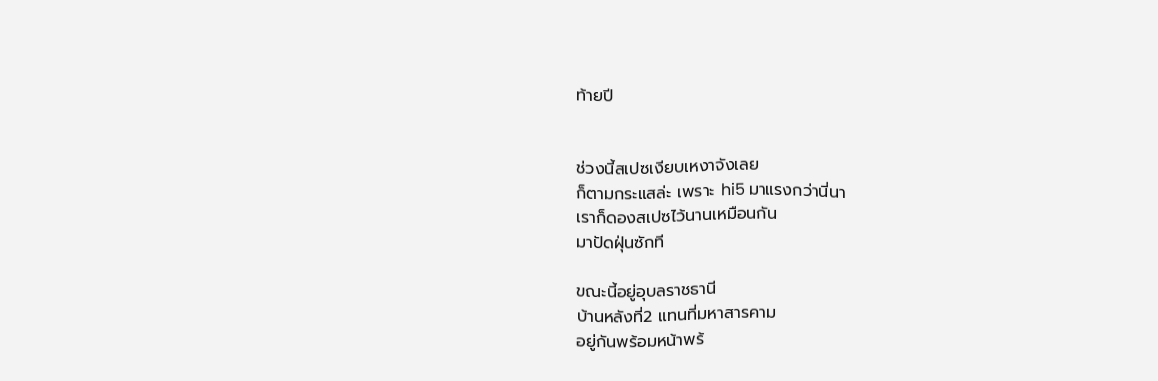ท้ายปี


ช่วงนี้สเปซเงียบเหงาจังเลย
ก็ตามกระแสล่ะ เพราะ hi5 มาแรงกว่านี่นา
เราก็ดองสเปซไว้นานเหมือนกัน
มาปัดฝุ่นซักที

ขณะนี้อยู่อุบลราชธานี
บ้านหลังที่2 แทนที่มหาสารคาม
อยู่กันพร้อมหน้าพร้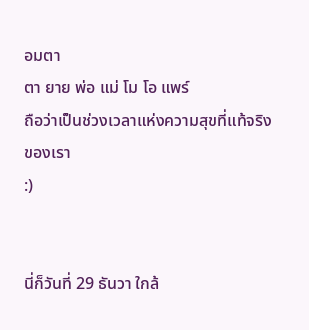อมตา
ตา ยาย พ่อ แม่ โม โอ แพร์
ถือว่าเป็นช่วงเวลาแห่งความสุขที่แท้จริงของเรา
:)


นี่ก็วันที่ 29 ธันวา ใกล้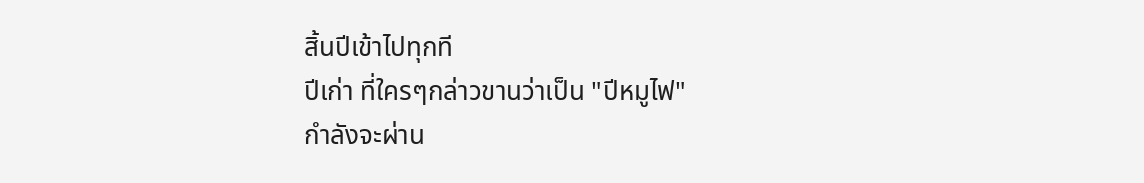สิ้นปีเข้าไปทุกที
ปีเก่า ที่ใครๆกล่าวขานว่าเป็น "ปีหมูไฟ"
กำลังจะผ่าน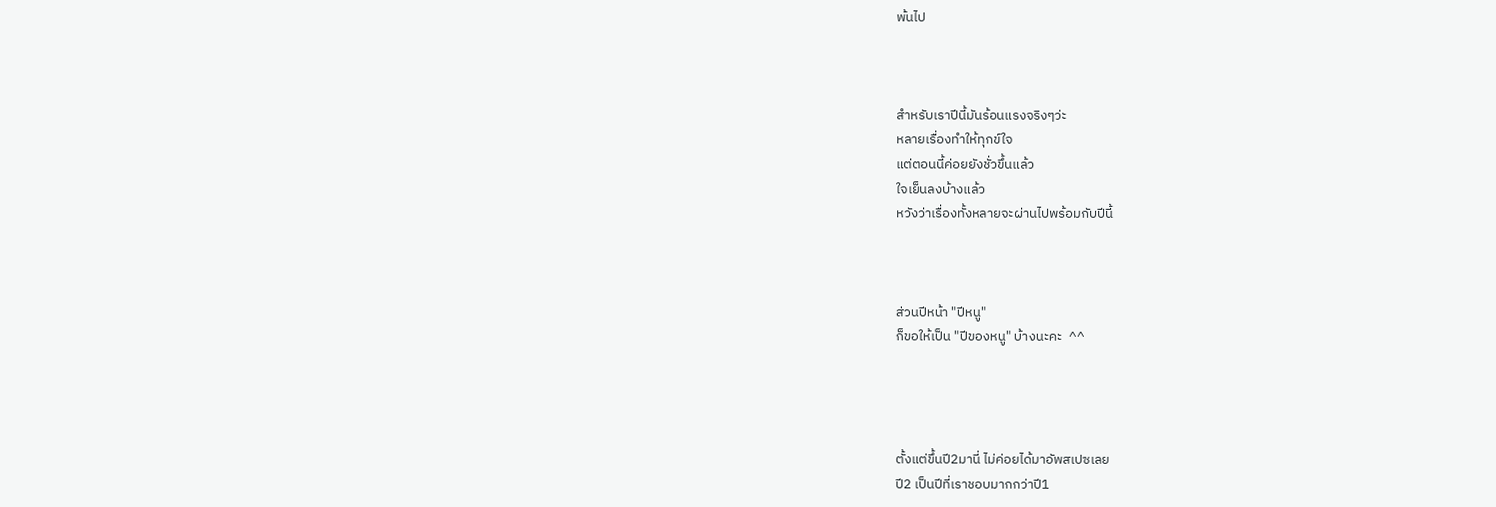พ้นไป



สำหรับเราปีนี้มันร้อนแรงจริงๆว่ะ
หลายเรื่องทำให้ทุกข์ใจ
แต่ตอนนี้ค่อยยังชั่วขึ้นแล้ว
ใจเย็นลงบ้างแล้ว
หวังว่าเรื่องทั้งหลายจะผ่านไปพร้อมกับปีนี้



ส่วนปีหน้า "ปีหนู"
ก็ขอให้เป็น "ปีของหนู" บ้างนะคะ  ^^




ตั้งแต่ขึ้นปี2มานี่ ไม่ค่อยได้มาอัพสเปซเลย
ปี2 เป็นปีที่เราชอบมากกว่าปี1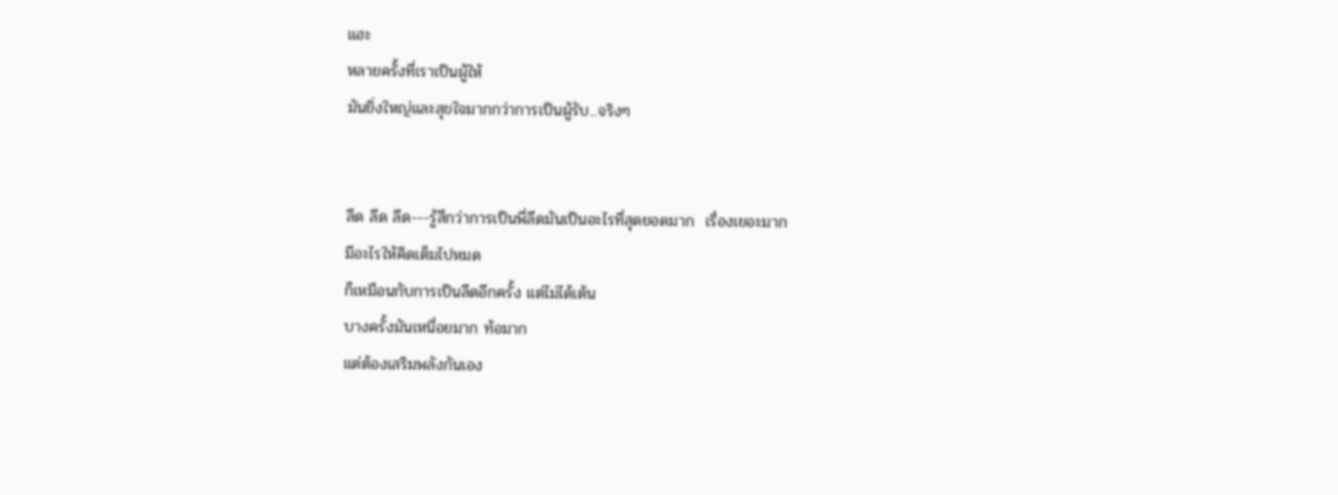แฮะ
หลายครั้งที่เราเป็นผู้ให้
มันยิ่งใหญ่และสุขใจมากกว่าการเป็นผู้รับ...จริงๆ


ลีด ลีด ลีด---รู้สึกว่าการเป็นพี่ลีดมันเป็นอะไรที่สุดยอดมาก  เรื่องเยอะมาก
มีอะไรให้คิดเต็มไปหมด
ก็เหมือนกับการเป็นลีดอีกครั้ง แต่ไม่ได้เต้น
บางครั้งมันเหนื่อยมาก ท้อมาก
แต่ต้องเสริมพลังกันเอง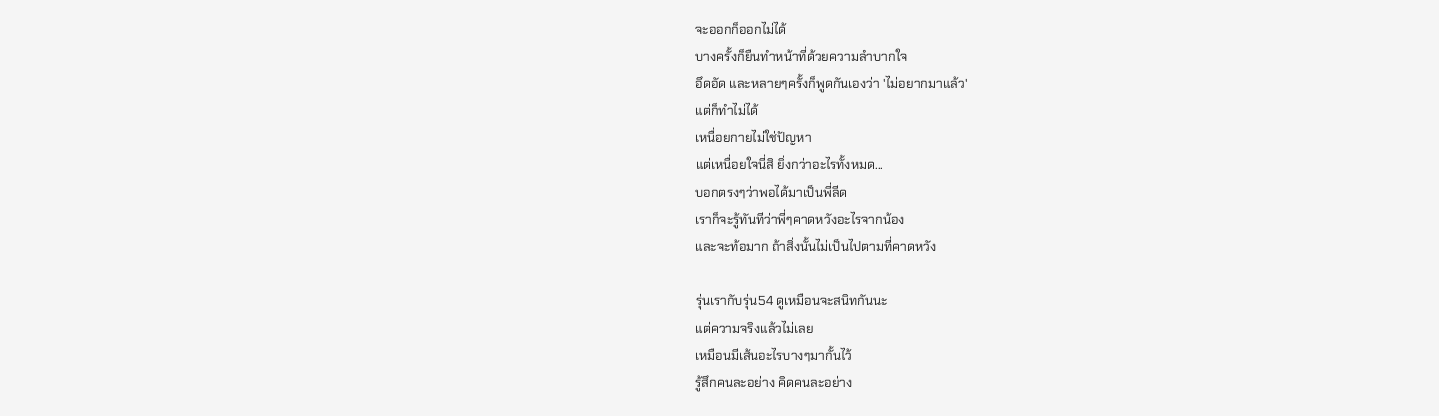จะออกก็ออกไม่ได้
บางครั้งก็ยืนทำหน้าที่ด้วยความลำบากใจ
อึดอัด และหลายๆครั้งก็พูดกันเองว่า 'ไม่อยากมาแล้ว'
แต่ก็ทำไม่ได้
เหนื่อยกายไม่ใช่ปัญหา
แต่เหนื่อยใจนี่สิ ยิ่งกว่าอะไรทั้งหมด...
บอกตรงๆว่าพอได้มาเป็นพี่ลีด
เราก็จะรู้ทันทีว่าพี่ๆคาดหวังอะไรจากน้อง
และจะท้อมาก ถ้าสิ่งนั้นไม่เป็นไปตามที่คาดหวัง

รุ่นเรากับรุ่น54 ดูเหมือนจะสนิทกันนะ
แต่ความจริงแล้วไม่เลย
เหมือนมีเส้นอะไรบางๆมากั้นไว้
รู้สึกคนละอย่าง คิดคนละอย่าง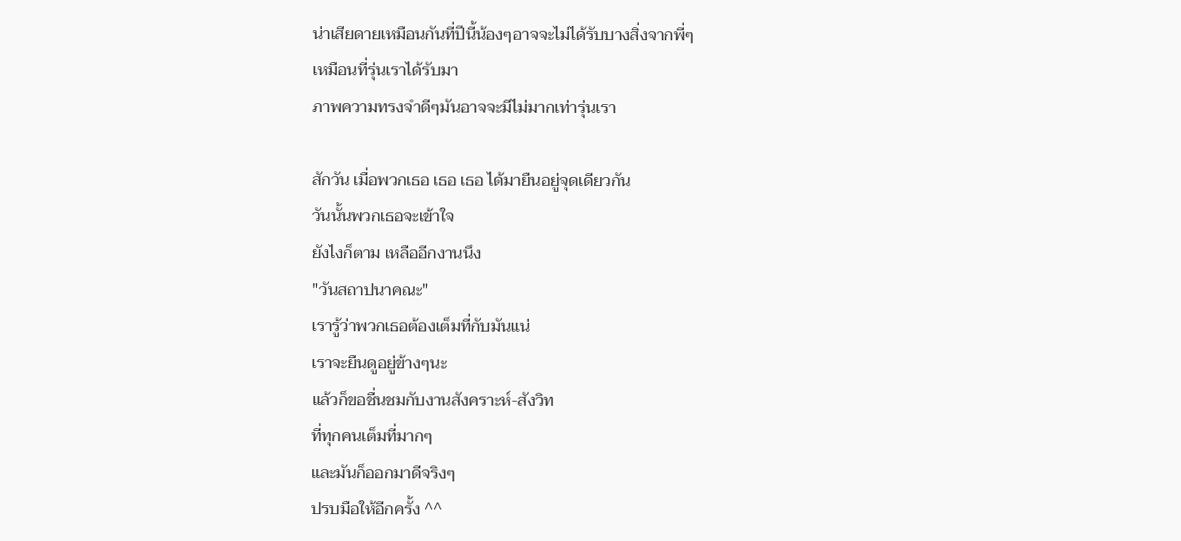น่าเสียดายเหมือนกันที่ปีนี้น้องๆอาจจะไม่ได้รับบางสิ่งจากพี่ๆ
เหมือนที่รุ่นเราได้รับมา
ภาพความทรงจำดีๆมันอาจจะมีไม่มากเท่ารุ่นเรา

สักวัน เมื่อพวกเธอ เธอ เธอ ได้มายืนอยู่จุดเดียวกัน
วันนั้นพวกเธอจะเข้าใจ
ยังไงก็ตาม เหลืออีกงานนึง
"วันสถาปนาคณะ"
เรารู้ว่าพวกเธอต้องเต็มที่กับมันแน่
เราจะยืนดูอยู่ข้างๆนะ
แล้วก็ขอชื่นชมกับงานสังคราะห์-สังวิท
ที่ทุกคนเต็มที่มากๆ
และมันก็ออกมาดีจริงๆ
ปรบมือให้อีกครั้ง ^^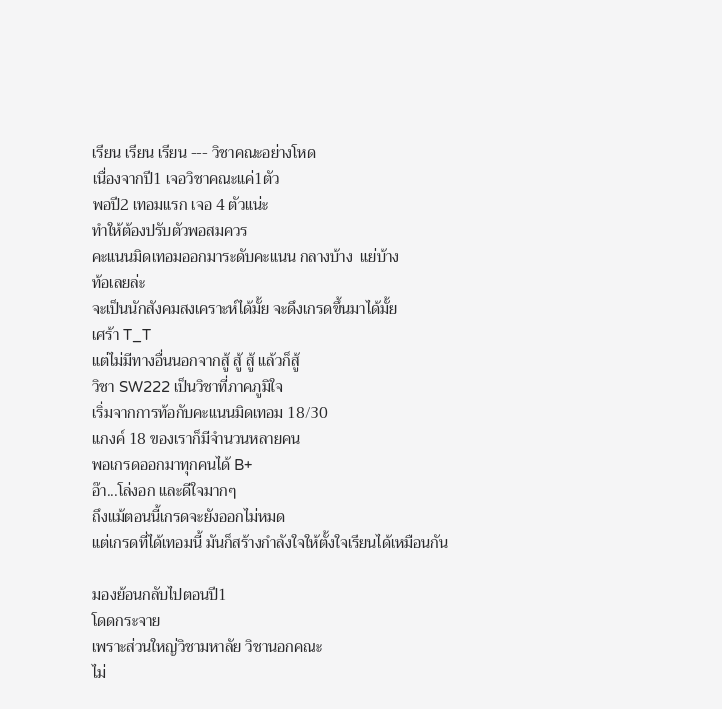เรียน เรียน เรียน --- วิชาคณะอย่างโหด
เนื่องจากปี1 เจอวิชาคณะแค่1ตัว
พอปี2 เทอมแรก เจอ 4 ตัวแน่ะ
ทำให้ต้องปรับตัวพอสมควร
คะแนนมิดเทอมออกมาระดับคะแนน กลางบ้าง  แย่บ้าง
ท้อเลยล่ะ
จะเป็นนักสังคมสงเคราะห์ได้มั้ย จะดึงเกรดขึ้นมาได้มั้ย
เศร้า T_T
แต่ไม่มีทางอื่นนอกจากสู้ สู้ สู้ แล้วก็สู้
วิชา SW222 เป็นวิชาที่ภาคภูมิใจ
เริ่มจากการท้อกับคะแนนมิดเทอม 18/30
แกงค์ 18 ของเราก็มีจำนวนหลายคน
พอเกรดออกมาทุกคนได้ B+
อ๊า...โล่งอก และดีใจมากๆ
ถึงแม้ตอนนี้เกรดจะยังออกไม่หมด
แต่เกรดที่ได้เทอมนี้ มันก็สร้างกำลังใจให้ตั้งใจเรียนได้เหมือนกัน

มองย้อนกลับไปตอนปี1
โดดกระจาย
เพราะส่วนใหญ่วิชามหาลัย วิชานอกคณะ
ไม่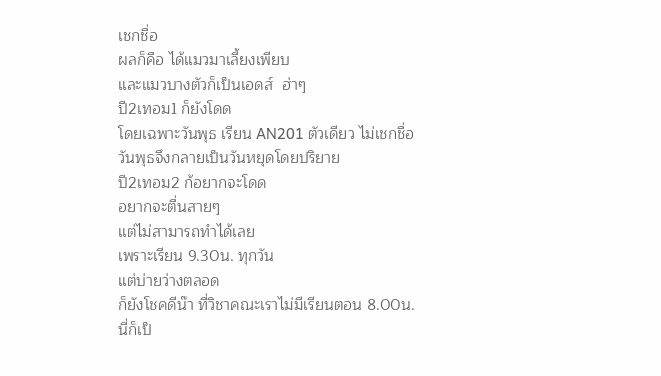เชกชื่อ
ผลก็คือ ได้แมวมาเลี้ยงเพียบ
และแมวบางตัวก็เป็นเอดส์  ฮ่าๆ
ปี2เทอม1 ก็ยังโดด
โดยเฉพาะวันพุธ เรียน AN201 ตัวเดียว ไม่เชกชื่อ
วันพุธจึงกลายเป็นวันหยุดโดยปริยาย
ปี2เทอม2 ก้อยากจะโดด
อยากจะตื่นสายๆ
แต่ไม่สามารถทำได้เลย
เพราะเรียน 9.30น. ทุกวัน
แต่บ่ายว่างตลอด
ก็ยังโชคดีน๊า ที่วิชาคณะเราไม่มีเรียนตอน 8.00น.
นี่ก็เป็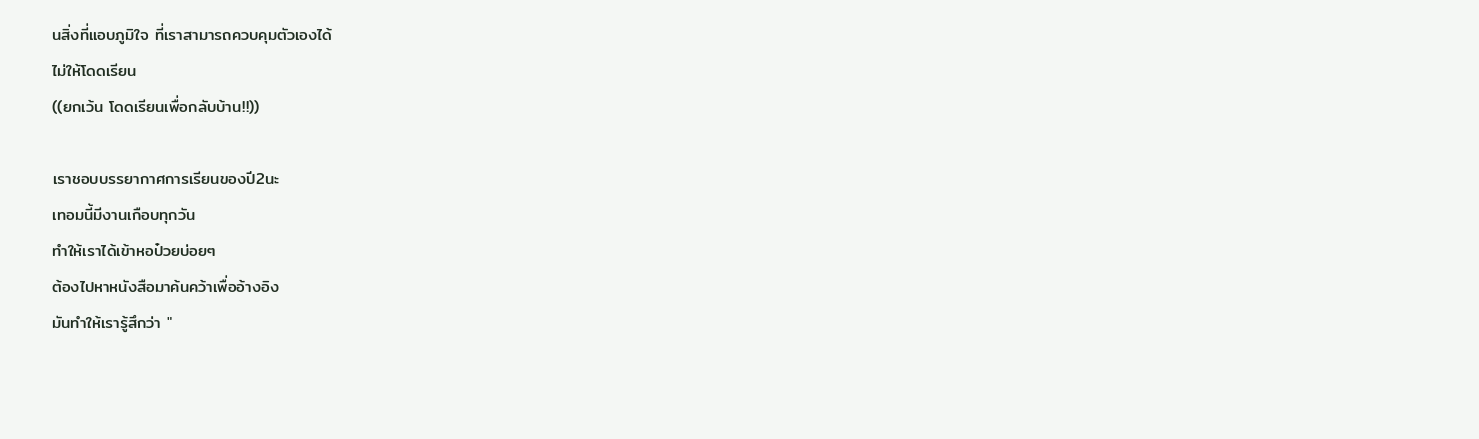นสิ่งที่แอบภูมิใจ ที่เราสามารถควบคุมตัวเองได้
ไม่ให้โดดเรียน
((ยกเว้น โดดเรียนเพื่อกลับบ้าน!!))

เราชอบบรรยากาศการเรียนของปี2นะ
เทอมนี้มีงานเกือบทุกวัน
ทำให้เราได้เข้าหอป๋วยบ่อยๆ
ต้องไปหาหนังสือมาค้นคว้าเพื่ออ้างอิง
มันทำให้เรารู้สึกว่า "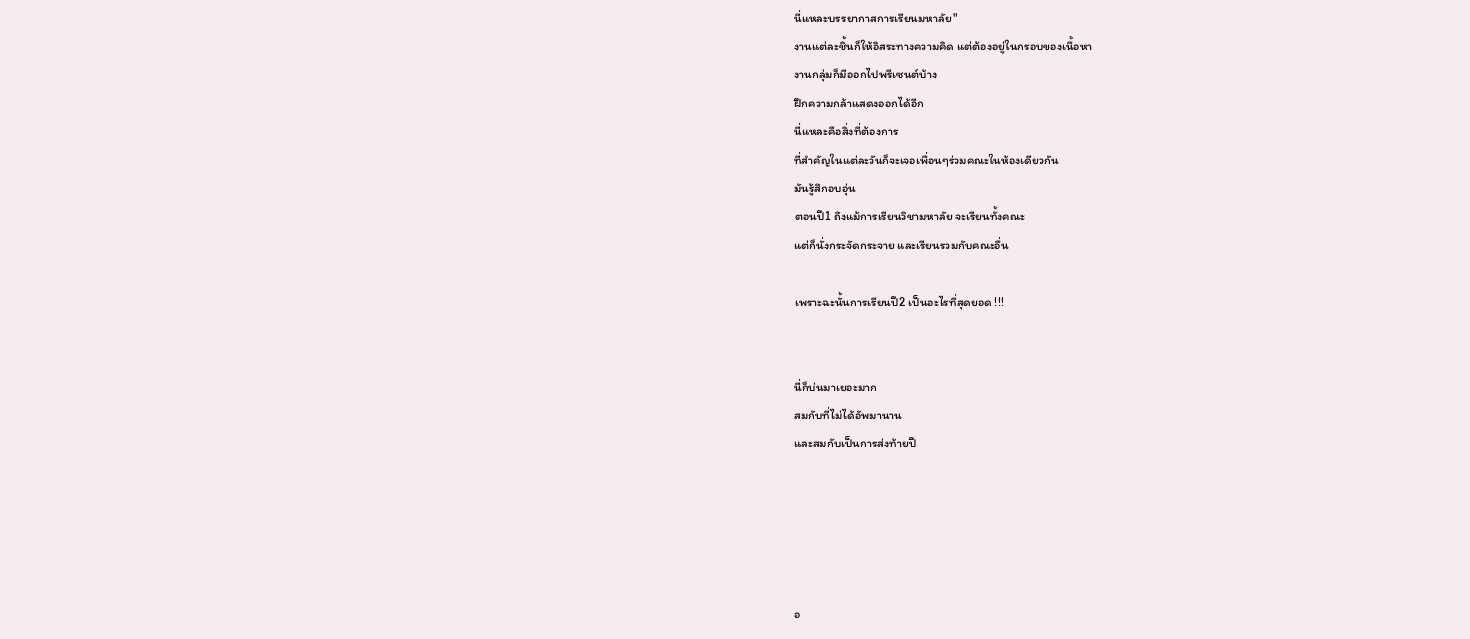นี่แหละบรรยากาสการเรียนมหาลัย"
งานแต่ละชิ้นก็ให้อิสระทางความคิด แต่ต้องอยู่ในกรอบของเนื้อหา
งานกลุ่มก็มีออกไปพรีเซนต์บ้าง
ฝึกความกล้าแสดงออกได้อีก
นี่แหละคือสิ่งที่ต้องการ
ที่สำคัญในแต่ละวันก็จะเจอเพื่อนๆร่วมคณะในห้องเดียวกัน
มันรู้สึกอบอุ่น
ตอนปี1 ถึงแม้การเรียนวิชามหาลัย จะเรียนทั้งคณะ
แต่ก็นั่งกระจัดกระจาย และเรียนรวมกับคณะอื่น

เพราะฉะนั้นการเรียนปี2 เป็นอะไรที่สุดยอด !!!


นี่ก็บ่นมาเยอะมาก
สมกับที่ไม่ได้อัพมานาน
และสมกับเป็นการส่งท้ายปี





อ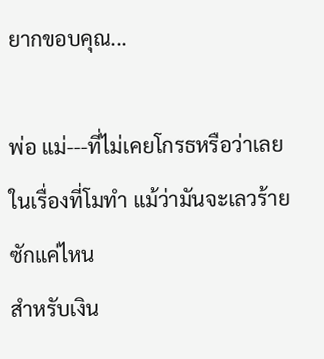ยากขอบคุณ...

พ่อ แม่---ที่ไม่เคยโกรธหรือว่าเลยในเรื่องที่โมทำ แม้ว่ามันจะเลวร้ายซักแค่ไหน
สำหรับเงิน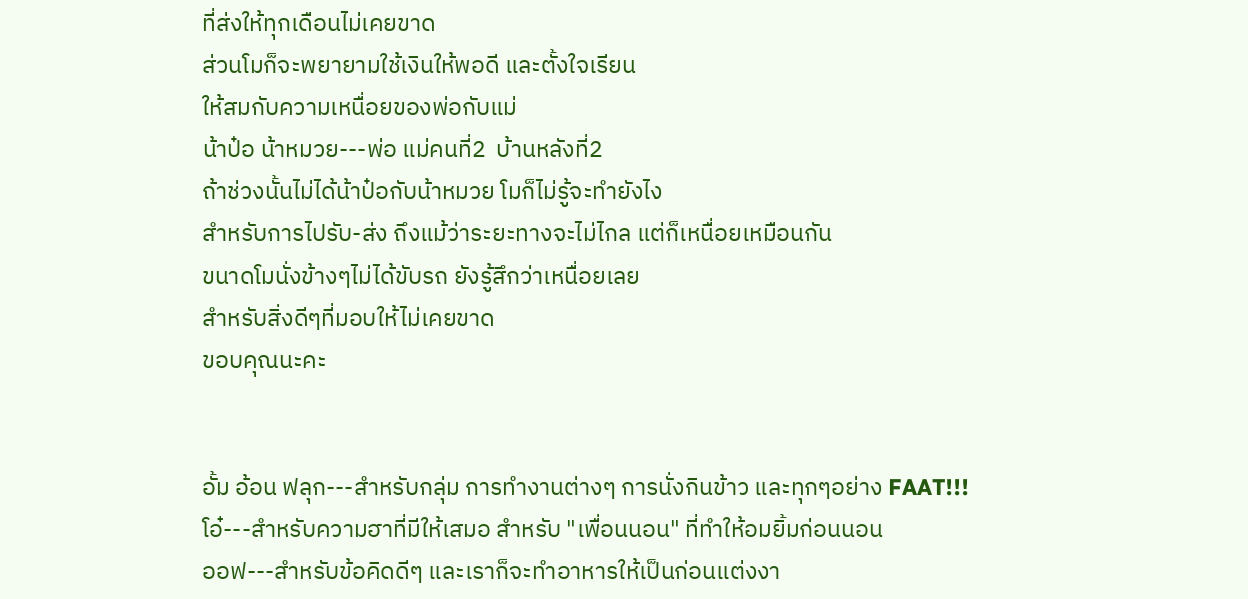ที่ส่งให้ทุกเดือนไม่เคยขาด
ส่วนโมก็จะพยายามใช้เงินให้พอดี และตั้งใจเรียน
ให้สมกับความเหนื่อยของพ่อกับแม่
น้าป๋อ น้าหมวย---พ่อ แม่คนที่2  บ้านหลังที่2
ถ้าช่วงนั้นไม่ได้น้าป๋อกับน้าหมวย โมก็ไม่รู้จะทำยังไง
สำหรับการไปรับ-ส่ง ถึงแม้ว่าระยะทางจะไม่ไกล แต่ก็เหนื่อยเหมือนกัน
ขนาดโมนั่งข้างๆไม่ได้ขับรถ ยังรู้สึกว่าเหนื่อยเลย
สำหรับสิ่งดีๆที่มอบให้ไม่เคยขาด
ขอบคุณนะคะ


อั้ม อ้อน ฟลุก---สำหรับกลุ่ม การทำงานต่างๆ การนั่งกินข้าว และทุกๆอย่าง FAAT!!!
โอ๋---สำหรับความฮาที่มีให้เสมอ สำหรับ "เพื่อนนอน" ที่ทำให้อมยิ้มก่อนนอน
ออฟ---สำหรับข้อคิดดีๆ และเราก็จะทำอาหารให้เป็นก่อนแต่งงา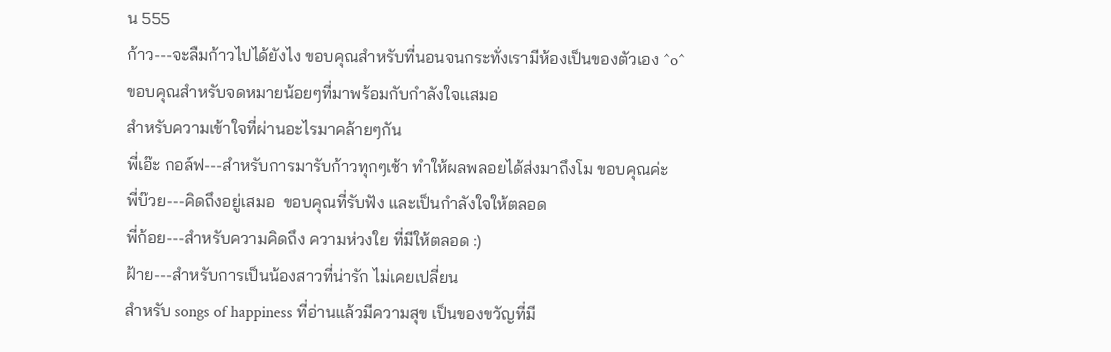น 555
ก้าว---จะลืมก้าวไปได้ยังไง ขอบคุณสำหรับที่นอนจนกระทั่งเรามีห้องเป็นของตัวเอง ^o^
ขอบคุณสำหรับจดหมายน้อยๆที่มาพร้อมกับกำลังใจเเสมอ
สำหรับความเข้าใจที่ผ่านอะไรมาคล้ายๆกัน
พี่เอ๊ะ กอล์ฟ---สำหรับการมารับก้าวทุกๆเช้า ทำให้ผลพลอยได้ส่งมาถึงโม ขอบคุณค่ะ
พี่บ๊วย---คิดถึงอยู่เสมอ  ขอบคุณที่รับฟัง และเป็นกำลังใจให้ตลอด
พี่ก้อย---สำหรับความคิดถึง ความห่วงใย ที่มีให้ตลอด :)
ฝ้าย---สำหรับการเป็นน้องสาวที่น่ารัก ไม่เคยเปลี่ยน
สำหรับ songs of happiness ที่อ่านแล้วมีความสุข เป็นของขวัญที่มี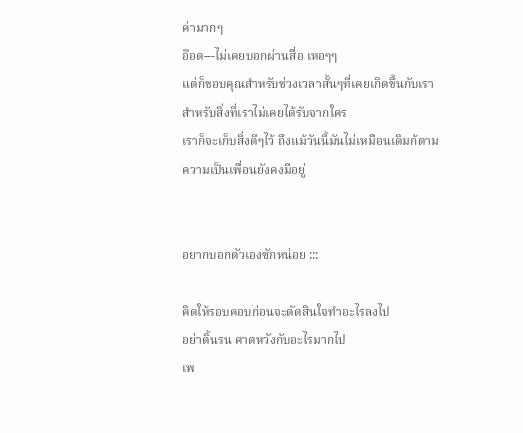ค่ามากๆ
อ๊อด---ไม่เคยบอกผ่านสื่อ เหอๆๆ
แต่ก็ขอบคุณสำหรับช่วงเวลาสั้นๆที่เคยเกิดขึ้นกับเรา
สำหรับสิ่งที่เราไม่เคยได้รับจากใคร
เราก็จะเก็บสิ่งดีๆไว้ ถึงแม้วันนี้มันไม่เหมือนเดิมก้ตาม
ความเป็นเพื่อนยังคงมีอยู่


อยากบอกตัวเองซักหน่อย :::

คิดให้รอบคอบก่อนจะตัดสินใจทำอะไรลงไป
อย่าดิ้นรน คาดหวังกับอะไรมากไป
เพ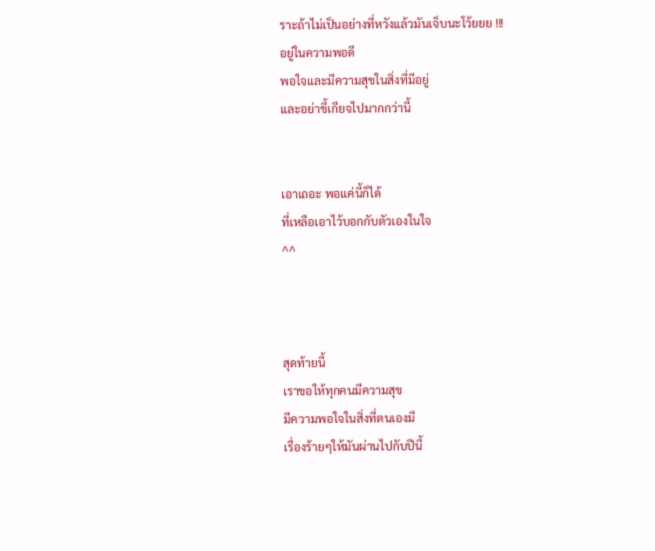ราะถ้าไม่เป็นอย่างที่หวังแล้วมันเจ็บนะโว้ยยย !!!
อยู่ในความพอดี
พอใจและมีความสุขในสิ่งที่มีอยู่
และอย่าขี้เกียจไปมากกว่านี้


เอาเถอะ พอแค่นี้ก็ได้
ที่เหลือเอาไว้บอกกับตัวเองในใจ
^^



สุดท้ายนี้
เราขอให้ทุกคนมีความสุข
มีความพอใจในสิ่งที่ตนเองมี
เรื่องร้ายๆให้มันผ่านไปกับปีนี้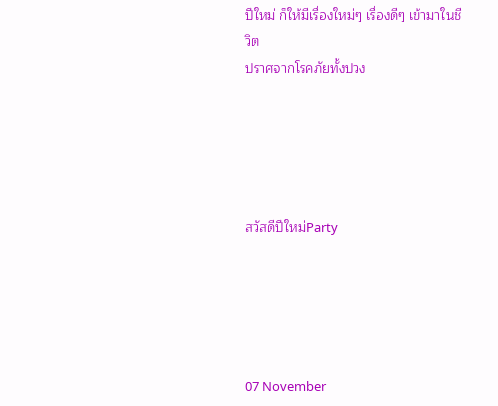ปีใหม่ ก็ให้มีเรื่องใหม่ๆ เรื่องดีๆ เข้ามาในชีวิต
ปราศจากโรคภัยทั้งปวง





สวัสดีปีใหม่Party





07 November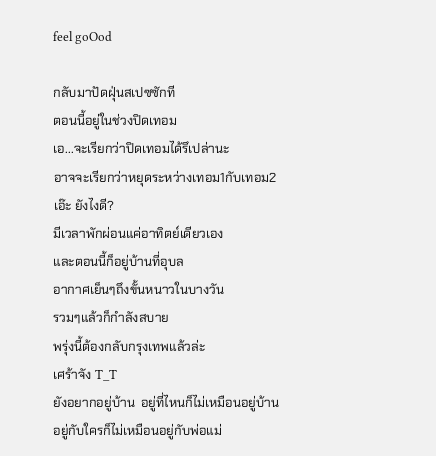feel goOod

กลับมาปัดฝุ่นสเปซซักที
ตอนนี้อยู่ในช่วงปิดเทอม
เอ...จะเรียกว่าปิดเทอมได้รึเปล่านะ
อาจจะเรียกว่าหยุดระหว่างเทอม1กับเทอม2
เอ๊ะ ยังไงดี?
มีเวลาพักผ่อนแค่อาทิตย์เดียวเอง
และตอนนี้ก็อยู่บ้านที่อุบล
อากาศเย็นๆถึงขั้นหนาวในบางวัน
รวมๆแล้วก็กำลังสบาย
พรุ่งนี้ต้องกลับกรุงเทพแล้วล่ะ
เศร้าจัง T_T
ยังอยากอยู่บ้าน  อยู่ที่ไหนก็ไม่เหมือนอยู่บ้าน
อยู่กับใครก็ไม่เหมือนอยู่กับพ่อแม่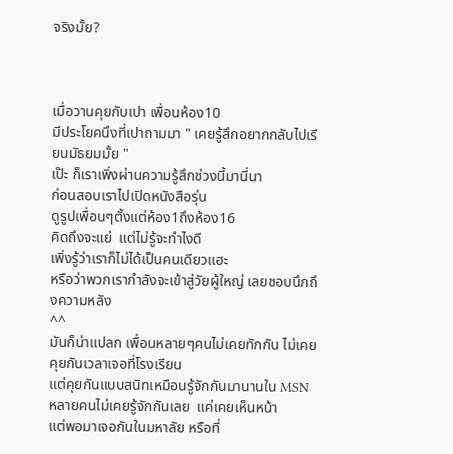จริงมั้ย?



เมื่อวานคุยกับเปา เพื่อนห้อง10
มีประโยคนึงที่เปาถามมา " เคยรู้สึกอยากกลับไปเรียนมัธยมมั้ย "
เป๊ะ ก็เราเพิ่งผ่านความรู้สึกช่วงนี้มานี่นา
ก่อนสอบเราไปเปิดหนังสือรุ่น
ดูรูปเพื่อนๆตั้งแต่ห้อง1ถึงห้อง16
คิดถึงจะแย่  แต่ไม่รู้จะทำไงดี
เพิ่งรู้ว่าเราก็ไม่ได้เป็นคนเดียวแฮะ
หรือว่าพวกเรากำลังจะเข้าสู่วัยผู้ใหญ่ เลยชอบนึกถึงความหลัง
^^
มันก็น่าแปลก เพื่อนหลายๆคนไม่เคยทักกัน ไม่เคยคุยกันเวลาเจอที่โรงเรียน
แต่คุยกันแบบสนิทเหมือนรู้จักกันมานานใน MSN
หลายคนไม่เคยรู้จักกันเลย  แค่เคยเห็นหน้า
แต่พอมาเจอกันในมหาลัย หรือที่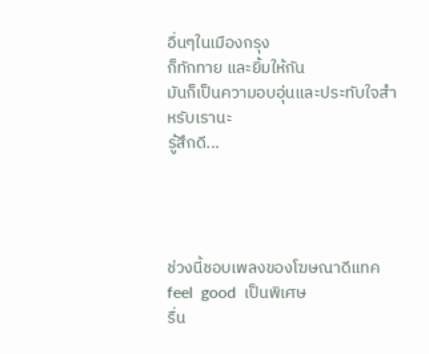อื่นๆในเมืองกรุง
ก็ทักทาย และยิ้มให้กัน
มันก็เป็นความอบอุ่นและประทับใจสำหรับเรานะ
รู้สึกดี...




ช่วงนี้ชอบเพลงของโฆษณาดีแทค feel  good  เป็นพิเศษ
รื่น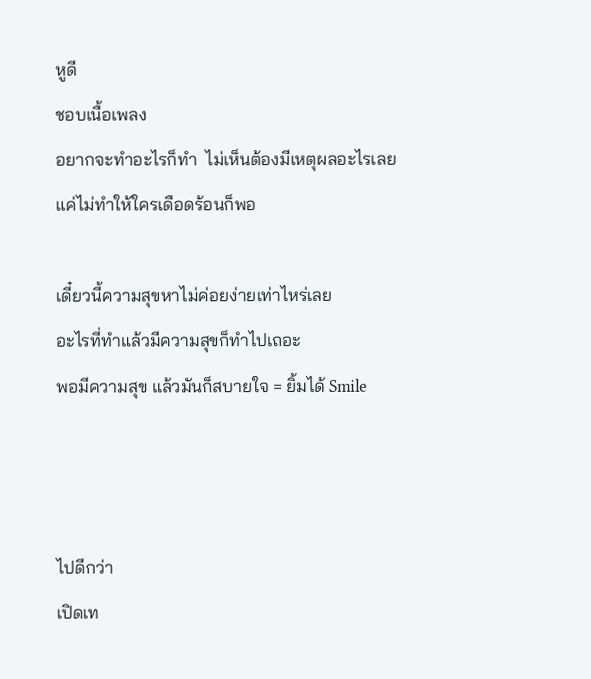หูดี
ชอบเนื้อเพลง
อยากจะทำอะไรก็ทำ  ไม่เห็นต้องมีเหตุผลอะไรเลย
แค่ไม่ทำให้ใครเดือดร้อนก็พอ

เดี๋ยวนี้ความสุขหาไม่ค่อยง่ายเท่าไหร่เลย
อะไรที่ทำแล้วมีความสุขก็ทำไปเถอะ
พอมีความสุข แล้วมันก็สบายใจ = ยิ้มได้ Smile



ไปดีกว่า
เปิดเท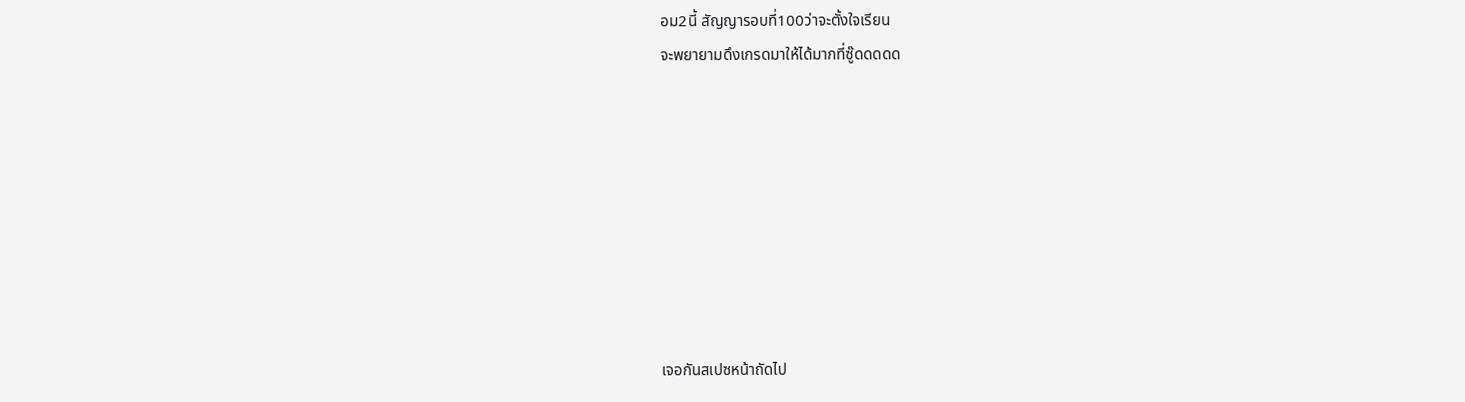อม2นี้ สัญญารอบที่100ว่าจะตั้งใจเรียน
จะพยายามดึงเกรดมาให้ได้มากที่ซู๊ดดดดด








เจอกันสเปซหน้าถัดไป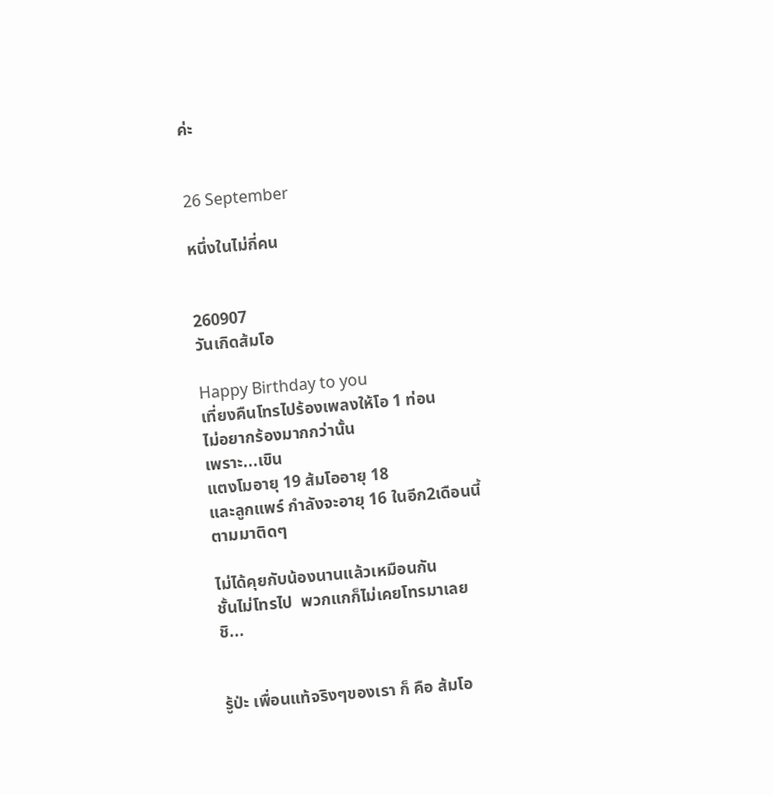ค่ะ


26 September

หนึ่งในไม่กี่คน


260907
วันเกิดส้มโอ

Happy Birthday to you
เที่ยงคืนโทรไปร้องเพลงให้โอ 1 ท่อน
ไม่อยากร้องมากกว่านั้น
เพราะ...เขิน
แตงโมอายุ 19 ส้มโออายุ 18
และลูกแพร์ กำลังจะอายุ 16 ในอีก2เดือนนี้
ตามมาติดๆ

ไม่ได้คุยกับน้องนานแล้วเหมือนกัน
ชั้นไม่โทรไป  พวกแกก็ไม่เคยโทรมาเลย
ชิ...


รู้ป่ะ เพื่อนแท้จริงๆของเรา ก็ คือ ส้มโอ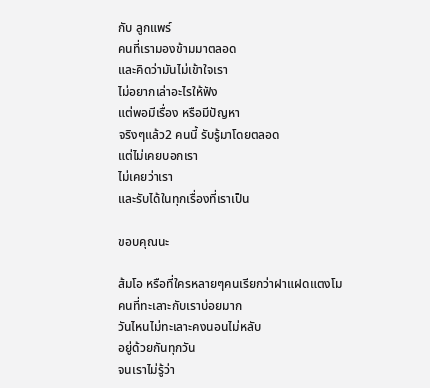กับ ลูกแพร์
คนที่เรามองข้ามมาตลอด
และคิดว่ามันไม่เข้าใจเรา
ไม่อยากเล่าอะไรให้ฟัง
แต่พอมีเรื่อง หรือมีปัญหา
จริงๆแล้ว2 คนนี้ รับรู้มาโดยตลอด
แต่ไม่เคยบอกเรา
ไม่เคยว่าเรา
และรับได้ในทุกเรื่องที่เราเป็น

ขอบคุณนะ

ส้มโอ หรือที่ใครหลายๆคนเรียกว่าฝาแฝดแตงโม
คนที่ทะเลาะกับเราบ่อยมาก
วันไหนไม่ทะเลาะคงนอนไม่หลับ
อยู่ด้วยกันทุกวัน
จนเราไม่รู้ว่า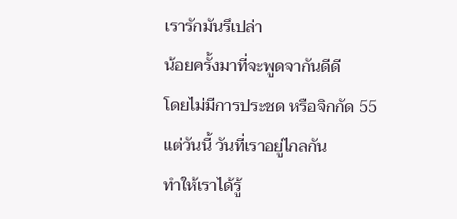เรารักมันรึเปล่า
น้อยครั้งมาที่จะพูดจากันดีดี
โดยไม่มีการประชด หรือจิกกัด 55
แต่วันนี้ วันที่เราอยู่ไกลกัน
ทำให้เราได้รู้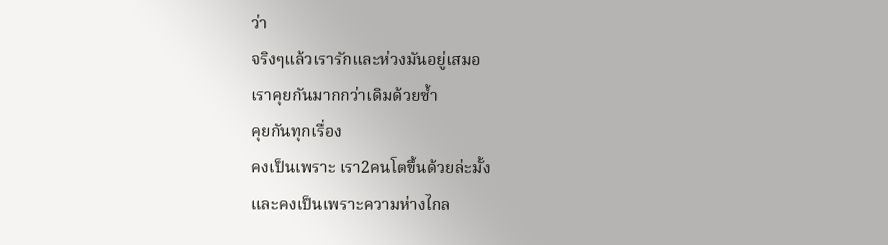ว่า
จริงๆแล้วเรารักและห่วงมันอยู่เสมอ
เราคุยกันมากกว่าเดิมด้วยซ้ำ
คุยกันทุกเรื่อง
คงเป็นเพราะ เรา2คนโตขึ้นด้วยล่ะมั้ง
และคงเป็นเพราะความห่างไกล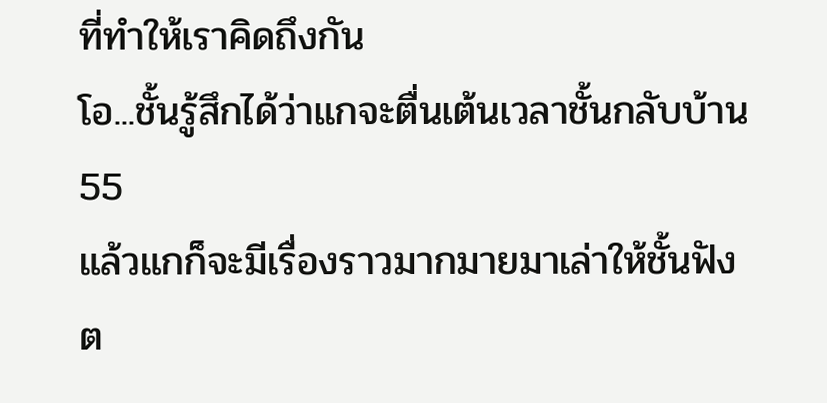ที่ทำให้เราคิดถึงกัน
โอ...ชั้นรู้สึกได้ว่าแกจะตื่นเต้นเวลาชั้นกลับบ้าน 55
แล้วแกก็จะมีเรื่องราวมากมายมาเล่าให้ชั้นฟัง
ต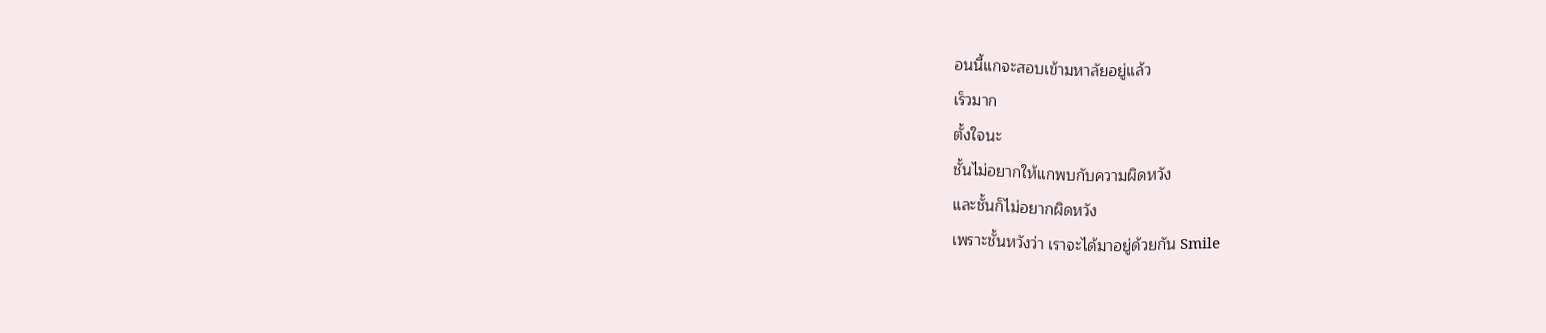อนนี้แกจะสอบเข้ามหาลัยอยู่แล้ว
เร็วมาก
ตั้งใจนะ
ชั้นไม่อยากให้แกพบกับความผิดหวัง
และชั้นก็ไม่อยากผิดหวัง
เพราะชั้นหวังว่า เราจะได้มาอยู่ด้วยกัน Smile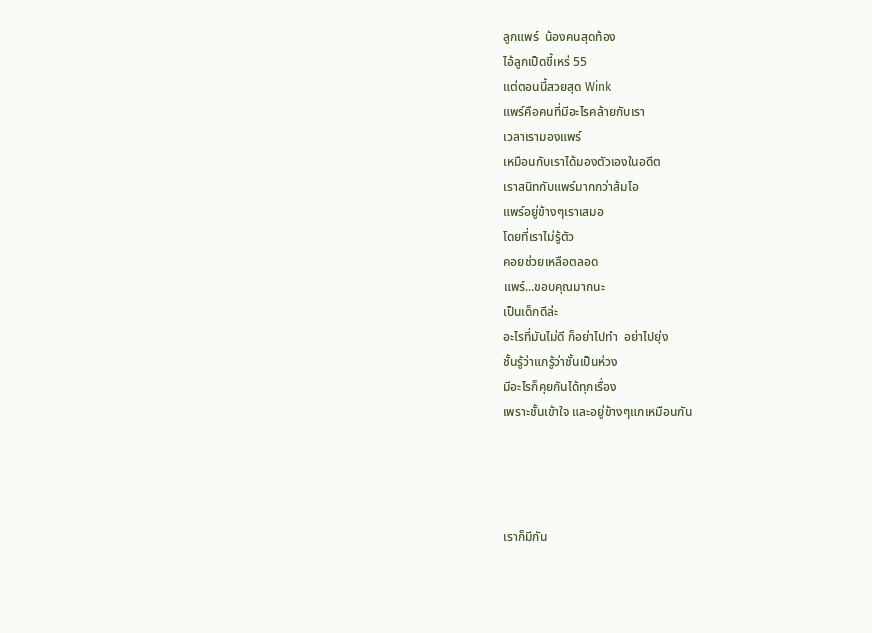ลูกแพร์  น้องคนสุดท้อง
ไอ้ลูกเป็ดขี้เหร่ 55
แต่ตอนนี้สวยสุด Wink
แพร์คือคนที่มีอะไรคล้ายกับเรา
เวลาเรามองแพร์
เหมือนกับเราได้มองตัวเองในอดีต
เราสนิทกับแพร์มากกว่าส้มโอ
แพร์อยู่ข้างๆเราเสมอ
โดยที่เราไม่รู้ตัว
คอยช่วยเหลือตลอด
แพร์...ขอบคุณมากนะ
เป็นเด็กดีล่ะ
อะไรที่มันไม่ดี ก็อย่าไปทำ  อย่าไปยุ่ง
ชั้นรู้ว่าแกรู้ว่าชั้นเป็นห่วง
มีอะไรก็คุยกันได้ทุกเรื่อง
เพราะชั้นเข้าใจ และอยู่ข้างๆแกเหมือนกัน




เราก็มีกัน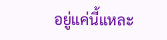อยู่แค่นี้แหละ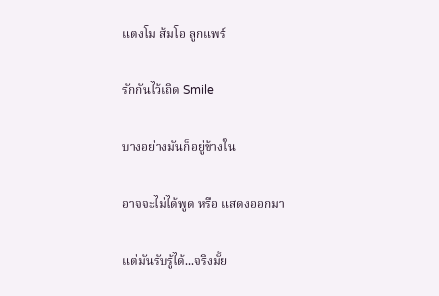แตงโม ส้มโอ ลูกแพร์

รักกันไว้เถิด Smile

บางอย่างมันก็อยู่ข้างใน

อาจจะไม่ได้พูด หรือ แสดงออกมา

แต่มันรับรู้ได้...จริงมั้ย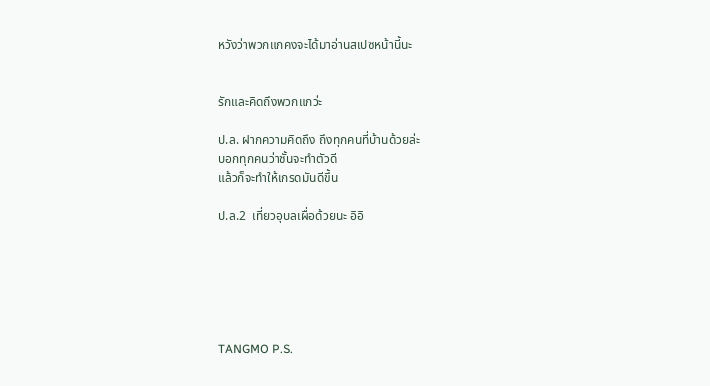หวังว่าพวกแกคงจะได้มาอ่านสเปซหน้านี้นะ


รักและคิดถึงพวกแกว่ะ

ป.ล. ฝากความคิดถึง ถึงทุกคนที่บ้านด้วยล่ะ
บอกทุกคนว่าชั้นจะทำตัวดี
แล้วก็จะทำให้เกรดมันดีขึ้น

ป.ล.2  เที่ยวอุบลเผื่อด้วยนะ อิอิ






TANGMO P.S.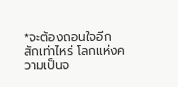*จะต้องถอนใจอีกสักเท่าไหร่ โลกแห่งความเป็นจ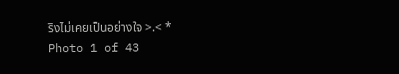ริงไม่เคยเป็นอย่างใจ >.< *
Photo 1 of 43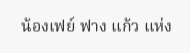น้องเฟย์ ฟาง แก้ว แห่ง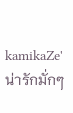kamikaZe' น่ารักมั่กๆ